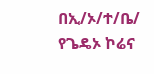በኢ/ኦ/ተ/ቤ/ የጌዴኦ ኮሬና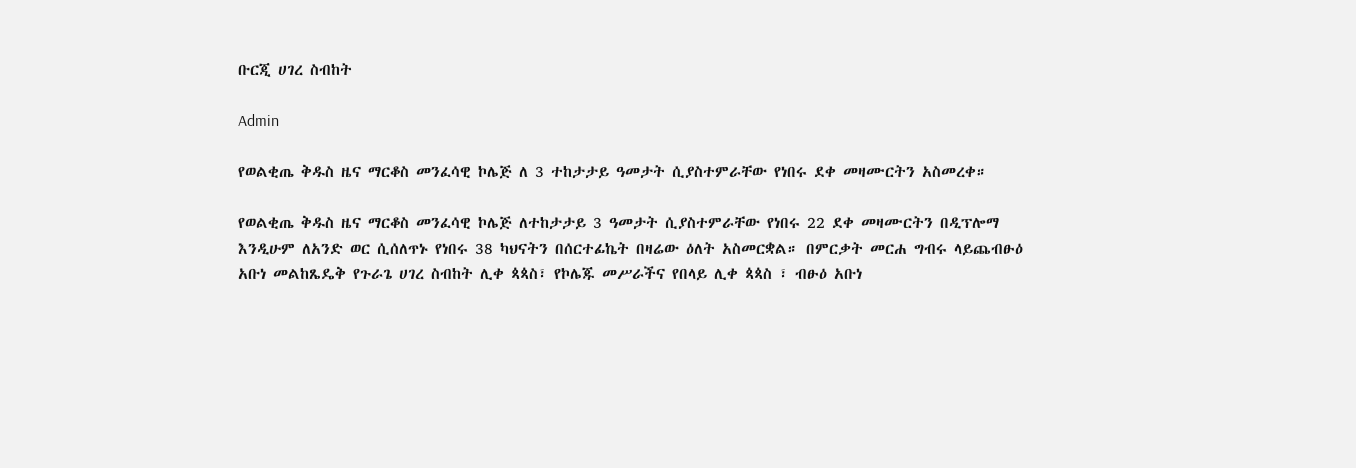ቡርጂ ሀገረ ስብከት

Admin

የወልቂጤ ቅዱስ ዜና ማርቆስ መንፈሳዊ ኮሌጅ ለ 3 ተከታታይ ዓመታት ሲያስተምራቸው የነበሩ ደቀ መዛሙርትን አስመረቀ።

የወልቂጤ ቅዱስ ዜና ማርቆስ መንፈሳዊ ኮሌጅ ለተከታታይ 3 ዓመታት ሲያስተምራቸው የነበሩ 22 ደቀ መዛሙርትን በዲፕሎማ እንዲሁም ለአንድ ወር ሲሰለጥኑ የነበሩ 38 ካህናትን በሰርተፊኬት በዛሬው ዕለት አስመርቋል። በምርቃት መርሐ ግብሩ ላይጨብፁዕ አቡነ መልከጼዴቅ የጉራጌ ሀገረ ስብከት ሊቀ ጳጳስ፣ የኮሌጁ መሥራችና የበላይ ሊቀ ጳጳስ ፣ ብፁዕ አቡነ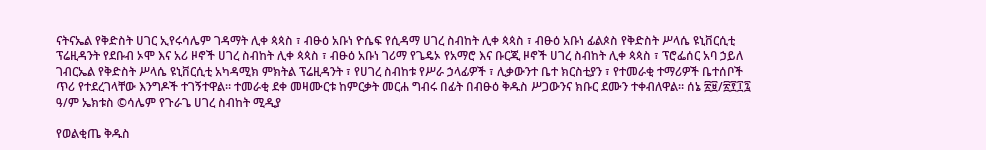ናትናኤል የቅድስት ሀገር ኢየሩሳሌም ገዳማት ሊቀ ጳጳስ ፣ ብፁዕ አቡነ ዮሴፍ የሲዳማ ሀገረ ስብከት ሊቀ ጳጳስ ፣ ብፁዕ አቡነ ፊልጶስ የቅድስት ሥላሴ ዩኒቨርሲቲ ፕሬዚዳንት የደቡብ ኦሞ እና አሪ ዞኖች ሀገረ ስብከት ሊቀ ጳጳስ ፣ ብፁዕ አቡነ ገሪማ የጌዴኦ የአማሮ እና ቡርጂ ዞኖች ሀገረ ስብከት ሊቀ ጳጳስ ፣ ፕሮፌሰር አባ ኃይለ ገብርኤል የቅድስት ሥላሴ ዩኒቨርሲቲ አካዳሚክ ምክትል ፕሬዚዳንት ፣ የሀገረ ስብከቱ የሥራ ኃላፊዎች ፣ ሊቃውንተ ቤተ ክርስቲያን ፣ የተመራቂ ተማሪዎች ቤተሰቦች ጥሪ የተደረገላቸው እንግዶች ተገኝተዋል። ተመራቂ ደቀ መዛሙርቱ ከምርቃት መርሐ ግብሩ በፊት በብፁዕ ቅዱስ ሥጋውንና ክቡር ደሙን ተቀብለዋል። ሰኔ ፳፱/፳፻፲፯ ዓ/ም ኤክቱስ ©ሳሌም የጉራጌ ሀገረ ስብከት ሚዲያ

የወልቂጤ ቅዱስ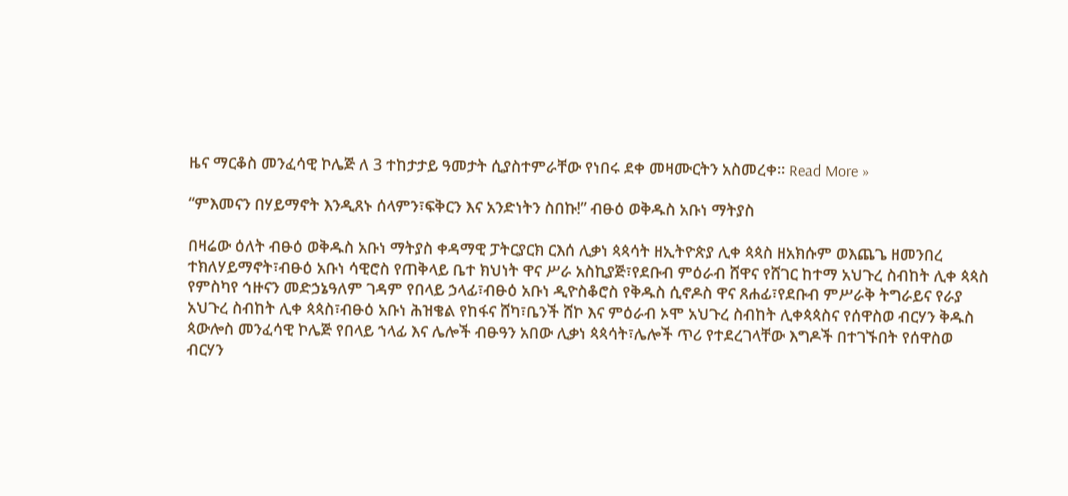ዜና ማርቆስ መንፈሳዊ ኮሌጅ ለ 3 ተከታታይ ዓመታት ሲያስተምራቸው የነበሩ ደቀ መዛሙርትን አስመረቀ። Read More »

“ምእመናን በሃይማኖት እንዲጸኑ ሰላምን፣ፍቅርን እና አንድነትን ስበኩ!” ብፁዕ ወቅዱስ አቡነ ማትያስ

በዛሬው ዕለት ብፁዕ ወቅዱስ አቡነ ማትያስ ቀዳማዊ ፓትርያርክ ርእሰ ሊቃነ ጳጳሳት ዘኢትዮጵያ ሊቀ ጳጳስ ዘአክሱም ወእጨጌ ዘመንበረ ተክለሃይማኖት፣ብፁዕ አቡነ ሳዊሮስ የጠቅላይ ቤተ ክህነት ዋና ሥራ አስኪያጅ፣የደቡብ ምዕራብ ሸዋና የሸገር ከተማ አህጉረ ስብከት ሊቀ ጳጳስ የምስካየ ኅዙናን መድኃኔዓለም ገዳም የበላይ ኃላፊ፣ብፁዕ አቡነ ዲዮስቆሮስ የቅዱስ ሲኖዶስ ዋና ጸሐፊ፣የደቡብ ምሥራቅ ትግራይና የራያ አህጉረ ስብከት ሊቀ ጳጳስ፣ብፁዕ አቡነ ሕዝቄል የከፋና ሸካ፣ቤንች ሸኮ እና ምዕራብ ኦሞ አህጉረ ስብከት ሊቀጳጳስና የሰዋስወ ብርሃን ቅዱስ ጳውሎስ መንፈሳዊ ኮሌጅ የበላይ ኀላፊ እና ሌሎች ብፁዓን አበው ሊቃነ ጳጳሳት፣ሌሎች ጥሪ የተደረገላቸው እግዶች በተገኙበት የሰዋስወ ብርሃን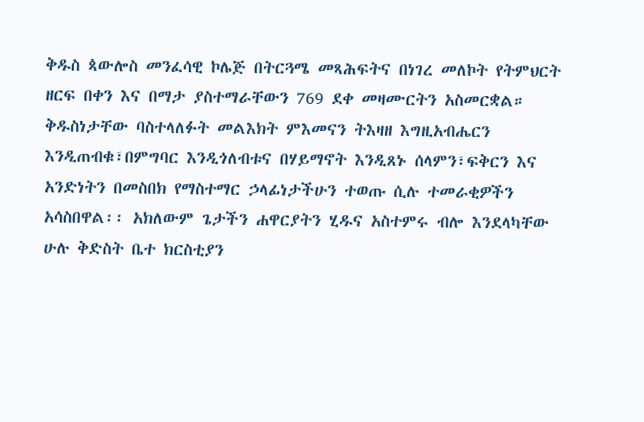ቅዱስ ጳውሎስ መንፈሳዊ ኮሌጅ በትርጓሜ መጻሕፍትና በነገረ መለኮት የትምህርት ዘርፍ በቀን እና በማታ ያስተማራቸውን 769 ደቀ መዛሙርትን አስመርቋል። ቅዱስነታቸው ባስተላለፉት መልእክት ምእመናን ትእዛዘ እግዚአብሔርን እንዲጠብቁ፣በምግባር እንዲጎለብቱና በሃይማኖት እንዲጸኑ ሰላምን፣ፍቅርን እና አንድነትን በመስበክ የማስተማር ኃላፊነታችሁን ተወጡ ሲሉ ተመራቂዎችን አሳስበዋል፡፡ አክለውም ጌታችን ሐዋርያትን ሂዱና አስተምሩ ብሎ እንደላካቸው ሁሉ ቅድስት ቤተ ክርስቲያን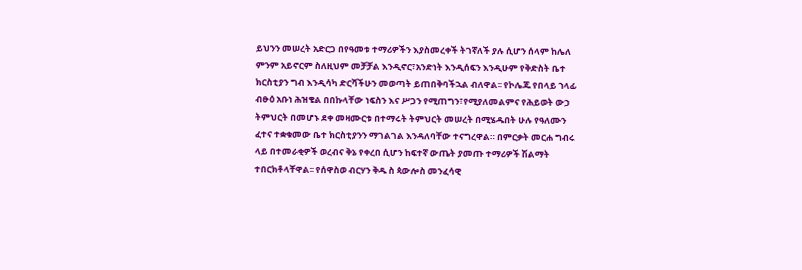ይህንን መሠረት አድርጋ በየዓመቱ ተማሪዎችን እያስመረቀች ትገኛለች ያሉ ሲሆን ሰላም ከሌለ ምንም አይኖርም ስለዚህም መቻቻል እንዲኖር፣አንድነት እንዲሰፍን እንዲሁም የቅድስት ቤተ ክርስቲያን ግብ እንዲሳካ ድርሻችሁን መወጣት ይጠበቅባችኋል ብለዋል፡፡ የኮሌጁ የበላይ ኀላፊ ብፁዕ አቡነ ሕዝቄል በበኩላቸው ነፍስን እና ሥጋን የሚጠግን፣የሚያለመልምና የሕይወት ውኃ ትምህርት በመሆኑ ደቀ መዛሙርቱ በተማሩት ትምህርት መሠረት በሚሄዱበት ሁሉ የዓለሙን ፈተና ተቋቁመው ቤተ ክርስቲያንን ማገልገል እንዳለባቸው ተናግረዋል። በምርቃት መርሐ ግብሩ ላይ በተመራቂዎች ወረብና ቅኔ የቀረበ ሲሆን ከፍተኛ ውጤት ያመጡ ተማሪዎች ሽልማት ተበርክቶላቸዋል፡፡ የሰዋስወ ብርሃን ቅዱ ስ ጳውሎስ መንፈሳዊ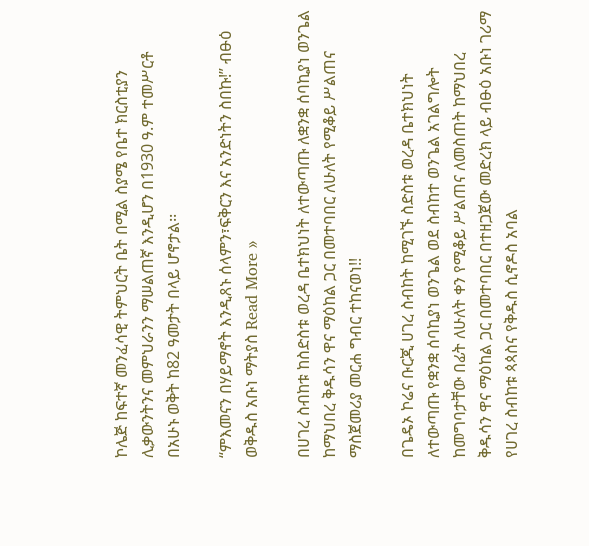ኮሌጅ ከፍተኛ መንፈሳዊ ትምህርት ቤት በሚል ስያሜ የቤተ ክርስቲያን ሊቃውንትንና መምህራንን ማሠልጠኛ እንዲሆን በ1930 ዓ.ም ተመሥርቶ በአሁኑ ወቅት ከ82 ዓመታት በላይ ሆኖታል፡፡

“ምእመናን በሃይማኖት እንዲጸኑ ሰላምን፣ፍቅርን እና አንድነትን ስበኩ!” ብፁዕ ወቅዱስ አቡነ ማትያስ Read More »

በሀገረ ስብከቱ ከስድስቱ ወረዳ ቤተክህነት ለተውጣጡ ለቋንቋ ሰባኪያነ ወንጌል ከማህበረ ቅዱሳን ዋና ማዕከል ጋር በመተባበር ለሁለት የሚቆይ ሥልጠና ማስጀመሪያ መርሐ ግብር ተከናወነ!!

በጌዴኦ ኮሬና ቡርጂ ሀገረ ስብከት ከሚገኙ ስድስቱ ወረዳ ቤተክህነት ለተውጣጡ የቋንቋ ሰባኪያነ ወንጌል ወደ ስብከተ ወንጌል አገልግሎት ከመግባታቸው በፊት ለሁለት ቀን የሚቆይ ሥልጠና ለመስጠት ከማህበረ ቅዱሳን ዋና ማዕከል ጋር በመተባበር በተዘጋጀው መድረክ ላይ ብፁዕ አቡነ ገሪማ የሀገረ ስብከቱ ጳጳስና የቅዱስ ሲኖዶስ አባል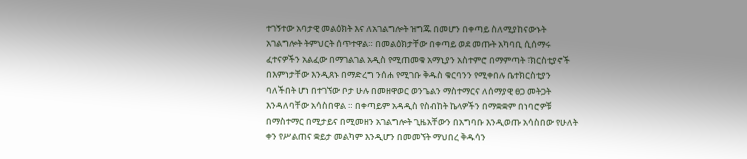ተገኝተው አባታዊ መልዕክት እና ለአገልግሎት ዝግጁ በመሆን በቀጣይ ስለሚያከናውኑት አገልግሎት ትምህርት ሰጥተዋል። በመልዕክታቸው በቀጣይ ወደ መጡት አካባቢ ሲሰማሩ ፈተናዎችን አልፈው በማገልገል አዲስ የሚጠመቁ አማኒያን አስተምሮ በማምጣት ፣ክርስቲያኖች በእምነታቸው እንዲጸኑ በማድረግ ንሰሐ የሚገቡ ቅዱስ ቁርባንን የሚቀበሉ ቤተክርስቲያን ባለችበት ሆነ በተገኘው ቦታ ሁሉ በመዘዋወር ወንጌልን ማስተማርና ለሰማያዊ ፀጋ መትጋት እንዳለባቸው አሳስበዋል ። በቀጣይም አዳዲስ የስብከት ኬላዎችን በማቋቋም በነባሮዎቹ በማስተማር በሚታይና በሚመዘን አገልግሎት ጊዜአቸውን በአግባቡ እንዲወጡ አሳስበው የሁለት ቀን የሥልጠና ቋይታ መልካም እንዲሆን በመመኘት ማህበረ ቅዱሳን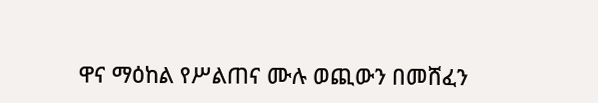ዋና ማዕከል የሥልጠና ሙሉ ወጪውን በመሸፈን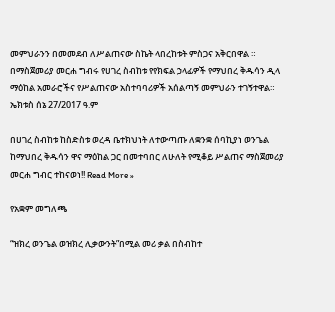መምህራንን በመመደብ ለሥልጠናው ስኬት ላበረከቱት ምስጋና አቅርበዋል ። በማስጀመሪያ መርሐ ግብሩ የሀገረ ስብከቱ የየክፍል ኃላፊዎች የማህበረ ቅዱሳን ዲላ ማዕከል አመራሮችና የሥልጠናው አስተባባሪዎች አሰልጣኝ መምህራን ተገኝተዋል። ኤክቱስ ሰኔ 27/2017 ዓ.ም

በሀገረ ስብከቱ ከስድስቱ ወረዳ ቤተክህነት ለተውጣጡ ለቋንቋ ሰባኪያነ ወንጌል ከማህበረ ቅዱሳን ዋና ማዕከል ጋር በመተባበር ለሁለት የሚቆይ ሥልጠና ማስጀመሪያ መርሐ ግብር ተከናወነ!! Read More »

የአቋም መግለጫ

“ዝክረ ወንጌል ወዝክረ ሊቃውንት”በሚል መሪ ቃል በስብከተ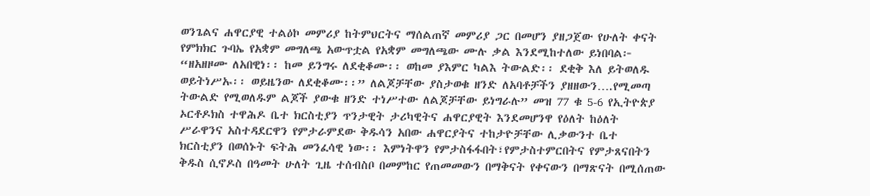ወንጌልና ሐዋርያዊ ተልዕኮ መምሪያ ከትምህርትና ማሰልጠኛ መምሪያ ጋር በመሆን ያዘጋጀው የሁለት ቀናት የምክክር ጉባኤ የአቋም መግለጫ አውጥቷል የአቋም መግለጫው ሙሉ ቃል እንደሚከተለው ይነበባል፦ “ዘአዘዞሙ ለአበዊነ፡፡ ከመ ይንግሩ ለደቂቆሙ፡፡ ወከመ ያእምር ካልእ ትውልድ፡፡ ደቂቅ እለ ይትወለዱ ወይትነሥኡ፡፡ ወይዜንው ለደቂቆሙ፡፡” ለልጆቻቸው ያስታወቁ ዘንድ ለአባቶቻችን ያዘዘውን….የሚመጣ ትውልድ የሚወለዱም ልጆች ያውቁ ዘንድ ተነሥተው ለልጆቻቸው ይነግራሉ” መዝ 77 ቁ 5-6 የኢትዮጵያ ኦርቶዶክስ ተዋሕዶ ቤተ ክርስቲያን ጥንታዊት ታሪካዊትና ሐዋርያዊት እንደመሆንዋ የዕለት ከዕለት ሥራዋንና አስተዳደርዋን የምታራምደው ቅዱሳን አበው ሐዋርያትና ተከታዮቻቸው ሊቃውንተ ቤተ ክርስቲያን በወሰኑት ፍትሕ መንፈሳዊ ነው፡፡ እምነትዋን የምታስፋፋበት፣የምታስተምርበትና የምታጸናበትን ቅዱስ ሲኖዶስ በዓመት ሁለት ጊዜ ተሰብስቦ በመምከር የጠመመውን በማቅናት የቀናውን በማጽናት በሚሰጠው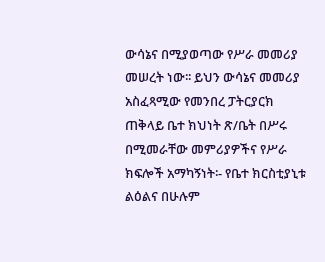ውሳኔና በሚያወጣው የሥራ መመሪያ መሠረት ነው፡፡ ይህን ውሳኔና መመሪያ አስፈጻሚው የመንበረ ፓትርያርክ ጠቅላይ ቤተ ክህነት ጽ/ቤት በሥሩ በሚመራቸው መምሪያዎችና የሥራ ክፍሎች አማካኝነት፡- የቤተ ክርስቲያኒቱ ልዕልና በሁሉም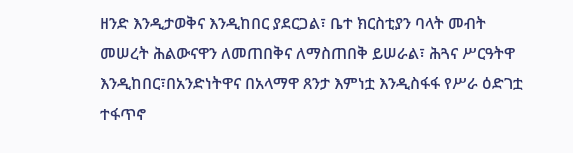ዘንድ እንዲታወቅና እንዲከበር ያደርጋል፣ ቤተ ክርስቲያን ባላት መብት መሠረት ሕልውናዋን ለመጠበቅና ለማስጠበቅ ይሠራል፣ ሕጓና ሥርዓትዋ እንዲከበር፣በአንድነትዋና በአላማዋ ጸንታ እምነቷ እንዲስፋፋ የሥራ ዕድገቷ ተፋጥኖ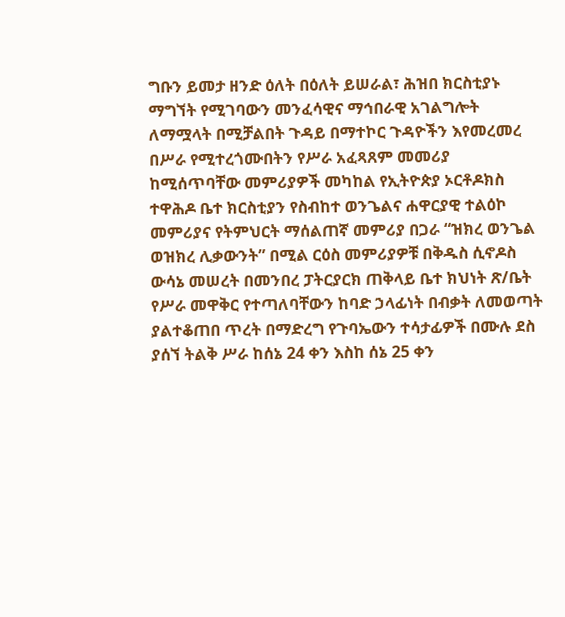ግቡን ይመታ ዘንድ ዕለት በዕለት ይሠራል፣ ሕዝበ ክርስቲያኑ ማግኘት የሚገባውን መንፈሳዊና ማኅበራዊ አገልግሎት ለማሟላት በሚቻልበት ጉዳይ በማተኮር ጉዳዮችን እየመረመረ በሥራ የሚተረጎሙበትን የሥራ አፈጻጸም መመሪያ ከሚሰጥባቸው መምሪያዎች መካከል የኢትዮጵያ ኦርቶዶክስ ተዋሕዶ ቤተ ክርስቲያን የስብከተ ወንጌልና ሐዋርያዊ ተልዕኮ መምሪያና የትምህርት ማሰልጠኛ መምሪያ በጋራ “ዝክረ ወንጌል ወዝክረ ሊቃውንት” በሚል ርዕስ መምሪያዎቹ በቅዱስ ሲኖዶስ ውሳኔ መሠረት በመንበረ ፓትርያርክ ጠቅላይ ቤተ ክህነት ጽ/ቤት የሥራ መዋቅር የተጣለባቸውን ከባድ ኃላፊነት በብቃት ለመወጣት ያልተቆጠበ ጥረት በማድረግ የጉባኤውን ተሳታፊዎች በሙሉ ደስ ያሰኘ ትልቅ ሥራ ከሰኔ 24 ቀን እስከ ሰኔ 25 ቀን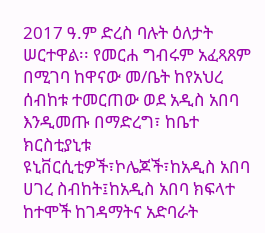2017 ዓ.ም ድረስ ባሉት ዕለታት ሠርተዋል፡፡ የመርሐ ግብሩም አፈጻጸም በሚገባ ከዋናው መ/ቤት ከየአህረ ሰብከቱ ተመርጠው ወደ አዲስ አበባ እንዲመጡ በማድረግ፣ ከቤተ ክርስቲያኒቱ ዩኒቨርሲቲዎች፣ኮሌጆች፣ከአዲስ አበባ ሀገረ ስብከት፤ከአዲስ አበባ ክፍላተ ከተሞች ከገዳማትና አድባራት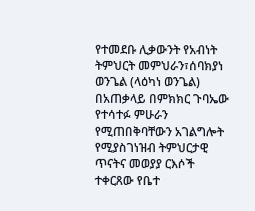የተመደቡ ሊቃውንት የአብነት ትምህርት መምህራን፣ሰባክያነ ወንጌል (ላዕካነ ወንጌል) በአጠቃላይ በምክክር ጉባኤው የተሳተፉ ምሁራን የሚጠበቅባቸውን አገልግሎት የሚያስገነዝብ ትምህርታዊ ጥናትና መወያያ ርእሶች ተቀርጸው የቤተ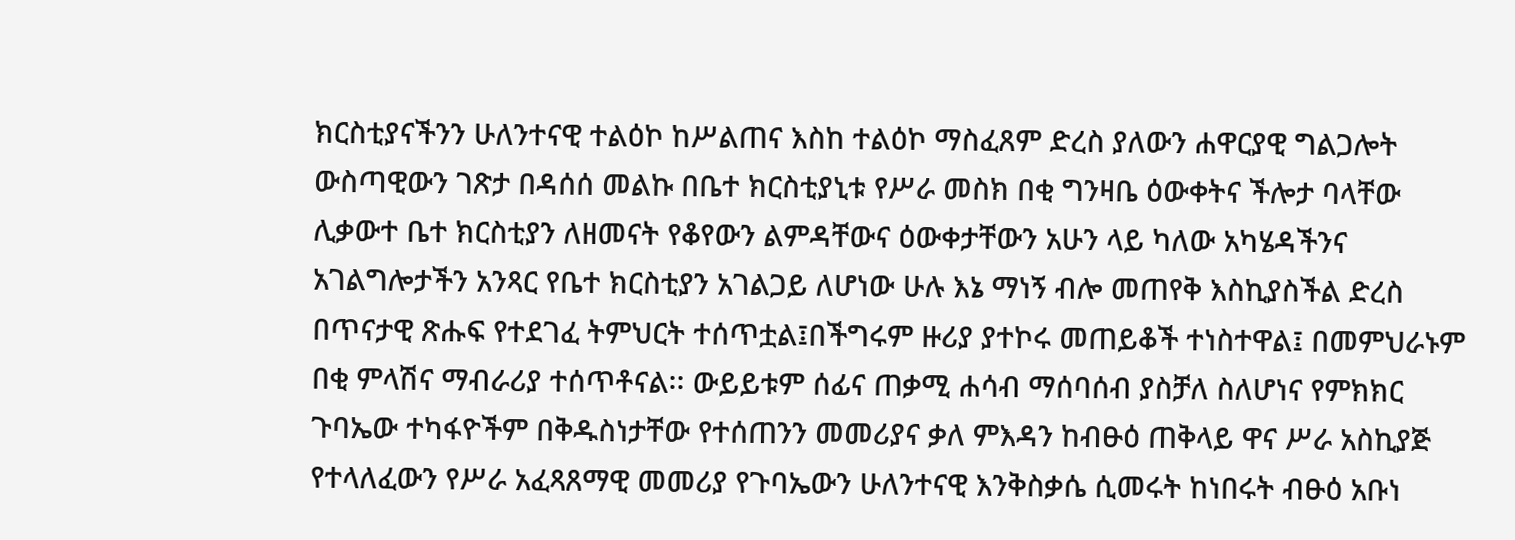ክርስቲያናችንን ሁለንተናዊ ተልዕኮ ከሥልጠና እስከ ተልዕኮ ማስፈጸም ድረስ ያለውን ሐዋርያዊ ግልጋሎት ውስጣዊውን ገጽታ በዳሰሰ መልኩ በቤተ ክርስቲያኒቱ የሥራ መስክ በቂ ግንዛቤ ዕውቀትና ችሎታ ባላቸው ሊቃውተ ቤተ ክርስቲያን ለዘመናት የቆየውን ልምዳቸውና ዕውቀታቸውን አሁን ላይ ካለው አካሄዳችንና አገልግሎታችን አንጻር የቤተ ክርስቲያን አገልጋይ ለሆነው ሁሉ እኔ ማነኝ ብሎ መጠየቅ እስኪያስችል ድረስ በጥናታዊ ጽሑፍ የተደገፈ ትምህርት ተሰጥቷል፤በችግሩም ዙሪያ ያተኮሩ መጠይቆች ተነስተዋል፤ በመምህራኑም በቂ ምላሽና ማብራሪያ ተሰጥቶናል፡፡ ውይይቱም ሰፊና ጠቃሚ ሐሳብ ማሰባሰብ ያስቻለ ስለሆነና የምክክር ጉባኤው ተካፋዮችም በቅዱስነታቸው የተሰጠንን መመሪያና ቃለ ምእዳን ከብፁዕ ጠቅላይ ዋና ሥራ አስኪያጅ የተላለፈውን የሥራ አፈጻጸማዊ መመሪያ የጉባኤውን ሁለንተናዊ እንቅስቃሴ ሲመሩት ከነበሩት ብፁዕ አቡነ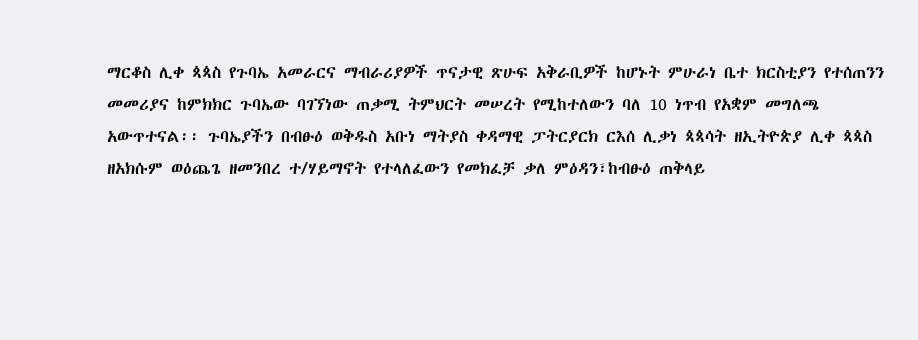ማርቆስ ሊቀ ጳጳስ የጉባኤ አመራርና ማብራሪያዎች ጥናታዊ ጽሁፍ አቅራቢዎች ከሆኑት ምሁራነ ቤተ ክርስቲያን የተሰጠንን መመሪያና ከምክክር ጉባኤው ባገኘነው ጠቃሚ ትምህርት መሠረት የሚከተለውን ባለ 10 ነጥብ የአቋም መግለጫ አውጥተናል፡፡ ጉባኤያችን በብፁዕ ወቅዱስ አቡነ ማትያስ ቀዳማዊ ፓትርያርክ ርእሰ ሊቃነ ጳጳሳት ዘኢትዮጵያ ሊቀ ጳጳስ ዘአክሱም ወዕጨጌ ዘመንበረ ተ/ሃይማኖት የተላለፈውን የመክፈቻ ቃለ ምዕዳን፣ከብፁዕ ጠቅላይ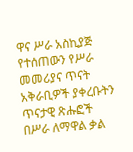ዋና ሥራ አስኪያጅ የተሰጠውን የሥራ መመሪያና ጥናት አቅራቢዎች ያቀረቡትን ጥናታዊ ጽሑፎች በሥራ ለማዋል ቃል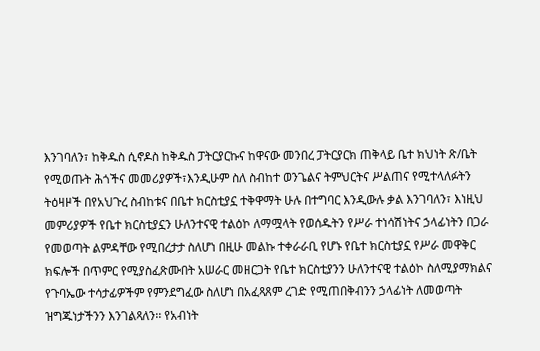እንገባለን፣ ከቅዱስ ሲኖዶስ ከቅዱስ ፓትርያርኩና ከዋናው መንበረ ፓትርያርክ ጠቅላይ ቤተ ክህነት ጽ/ቤት የሚወጡት ሕጎችና መመሪያዎች፣እንዲሁም ስለ ስብከተ ወንጌልና ትምህርትና ሥልጠና የሚተላለፉትን ትዕዛዞች በየአህጉረ ስብከቱና በቤተ ክርስቲያኗ ተቅዋማት ሁሉ በተግባር እንዲውሉ ቃል እንገባለን፣ እነዚህ መምሪያዎች የቤተ ክርስቲያኗን ሁለንተናዊ ተልዕኮ ለማሟላት የወሰዱትን የሥራ ተነሳሽነትና ኃላፊነትን በጋራ የመወጣት ልምዳቸው የሚበረታታ ስለሆነ በዚሁ መልኩ ተቀራራቢ የሆኑ የቤተ ክርስቲያኗ የሥራ መዋቅር ክፍሎች በጥምር የሚያስፈጽሙበት አሠራር መዘርጋት የቤተ ክርስቲያንን ሁለንተናዊ ተልዕኮ ስለሚያማክልና የጉባኤው ተሳታፊዎችም የምንደግፈው ስለሆነ በአፈጻጸም ረገድ የሚጠበቅብንን ኃላፊነት ለመወጣት ዝግጁነታችንን እንገልጻለን፡፡ የአብነት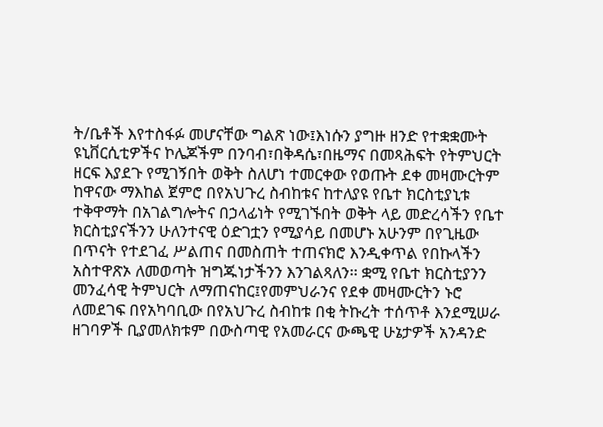ት/ቤቶች እየተስፋፉ መሆናቸው ግልጽ ነው፤እነሱን ያግዙ ዘንድ የተቋቋሙት ዩኒቨርሲቲዎችና ኮሌጆችም በንባብ፣በቅዳሴ፣በዜማና በመጻሕፍት የትምህርት ዘርፍ እያደጉ የሚገኝበት ወቅት ስለሆነ ተመርቀው የወጡት ደቀ መዛሙርትም ከዋናው ማእከል ጀምሮ በየአህጉረ ስብከቱና ከተለያዩ የቤተ ክርስቲያኒቱ ተቅዋማት በአገልግሎትና በኃላፊነት የሚገኙበት ወቅት ላይ መድረሳችን የቤተ ክርስቲያናችንን ሁለንተናዊ ዕድገቷን የሚያሳይ በመሆኑ አሁንም በየጊዜው በጥናት የተደገፈ ሥልጠና በመስጠት ተጠናክሮ እንዲቀጥል የበኩላችን አስተዋጽኦ ለመወጣት ዝግጁነታችንን እንገልጻለን፡፡ ቋሚ የቤተ ክርስቲያንን መንፈሳዊ ትምህርት ለማጠናከር፤የመምህራንና የደቀ መዛሙርትን ኑሮ ለመደገፍ በየአካባቢው በየአህጉረ ስብከቱ በቂ ትኩረት ተሰጥቶ እንደሚሠራ ዘገባዎች ቢያመለክቱም በውስጣዊ የአመራርና ውጫዊ ሁኔታዎች አንዳንድ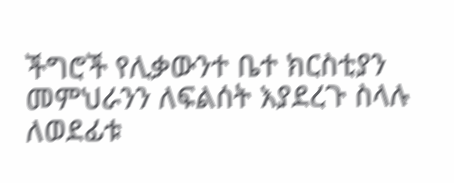ችግሮች የሊቃውንተ ቤተ ክርስቲያን መምህራንን ለፍልሰት እያደረጉ ስላሉ ለወደፊቱ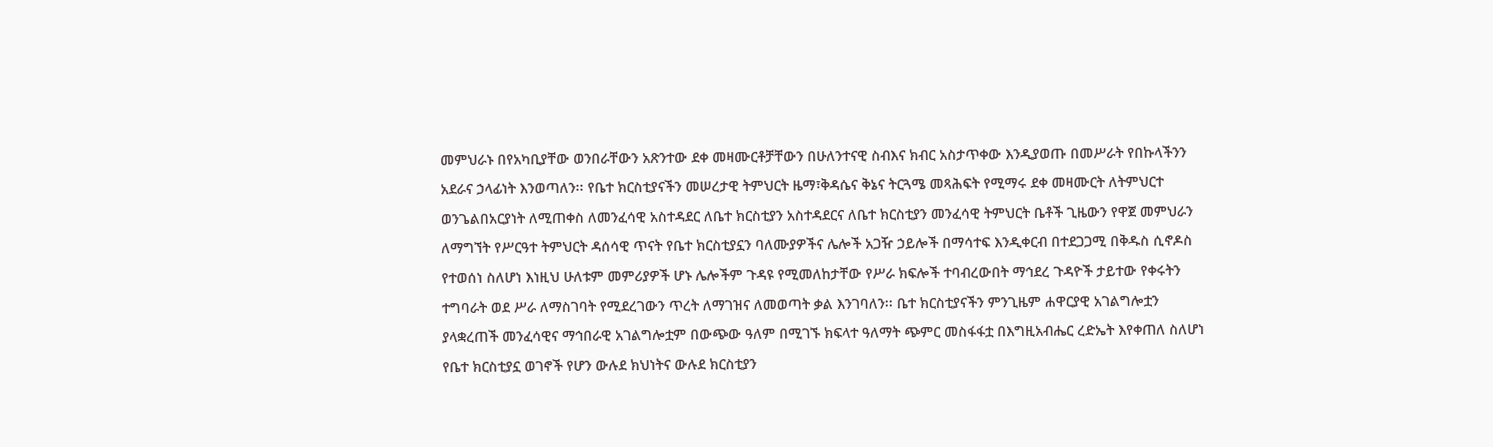መምህራኑ በየአካቢያቸው ወንበራቸውን አጽንተው ደቀ መዛሙርቶቻቸውን በሁለንተናዊ ስብእና ክብር አስታጥቀው እንዲያወጡ በመሥራት የበኩላችንን አደራና ኃላፊነት እንወጣለን፡፡ የቤተ ክርስቲያናችን መሠረታዊ ትምህርት ዜማ፣ቅዳሴና ቅኔና ትርጓሜ መጻሕፍት የሚማሩ ደቀ መዛሙርት ለትምህርተ ወንጌልበአርያነት ለሚጠቀስ ለመንፈሳዊ አስተዳደር ለቤተ ክርስቲያን አስተዳደርና ለቤተ ክርስቲያን መንፈሳዊ ትምህርት ቤቶች ጊዜውን የዋጀ መምህራን ለማግኘት የሥርዓተ ትምህርት ዳሰሳዊ ጥናት የቤተ ክርስቲያኗን ባለሙያዎችና ሌሎች አጋዥ ኃይሎች በማሳተፍ እንዲቀርብ በተደጋጋሚ በቅዱስ ሲኖዶስ የተወሰነ ስለሆነ እነዚህ ሁለቱም መምሪያዎች ሆኑ ሌሎችም ጉዳዩ የሚመለከታቸው የሥራ ክፍሎች ተባብረውበት ማኅደረ ጉዳዮች ታይተው የቀሩትን ተግባራት ወደ ሥራ ለማስገባት የሚደረገውን ጥረት ለማገዝና ለመወጣት ቃል እንገባለን፡፡ ቤተ ክርስቲያናችን ምንጊዜም ሐዋርያዊ አገልግሎቷን ያላቋረጠች መንፈሳዊና ማኅበራዊ አገልግሎቷም በውጭው ዓለም በሚገኙ ክፍላተ ዓለማት ጭምር መስፋፋቷ በእግዚአብሔር ረድኤት እየቀጠለ ስለሆነ የቤተ ክርስቲያኗ ወገኖች የሆን ውሉደ ክህነትና ውሉደ ክርስቲያን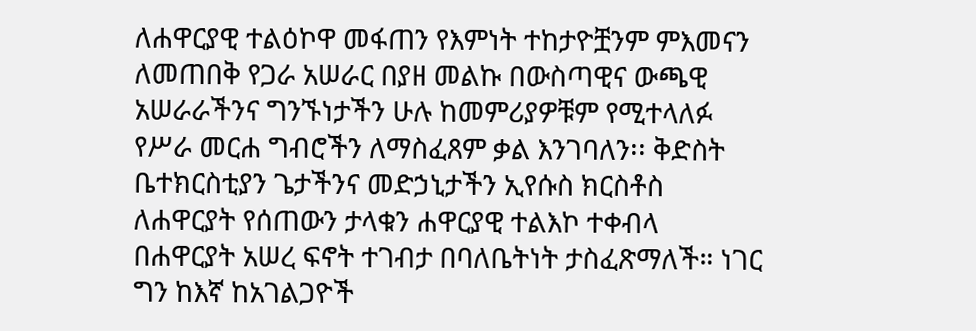ለሐዋርያዊ ተልዕኮዋ መፋጠን የእምነት ተከታዮቿንም ምእመናን ለመጠበቅ የጋራ አሠራር በያዘ መልኩ በውስጣዊና ውጫዊ አሠራራችንና ግንኙነታችን ሁሉ ከመምሪያዎቹም የሚተላለፉ የሥራ መርሐ ግብሮችን ለማስፈጸም ቃል እንገባለን፡፡ ቅድስት ቤተክርስቲያን ጌታችንና መድኃኒታችን ኢየሱስ ክርስቶስ ለሐዋርያት የሰጠውን ታላቁን ሐዋርያዊ ተልእኮ ተቀብላ በሐዋርያት አሠረ ፍኖት ተገብታ በባለቤትነት ታስፈጽማለች። ነገር ግን ከእኛ ከአገልጋዮች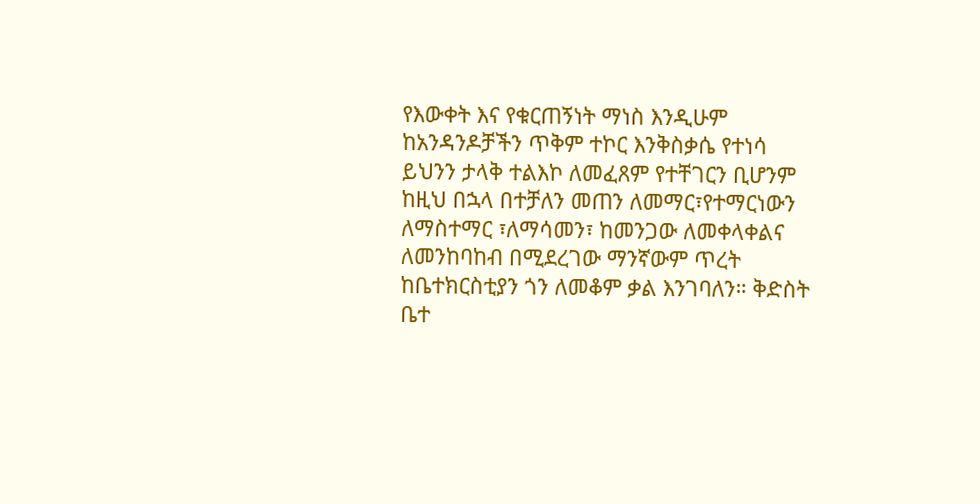የእውቀት እና የቁርጠኝነት ማነስ እንዲሁም ከአንዳንዶቻችን ጥቅም ተኮር እንቅስቃሴ የተነሳ ይህንን ታላቅ ተልእኮ ለመፈጸም የተቸገርን ቢሆንም ከዚህ በኋላ በተቻለን መጠን ለመማር፣የተማርነውን ለማስተማር ፣ለማሳመን፣ ከመንጋው ለመቀላቀልና ለመንከባከብ በሚደረገው ማንኛውም ጥረት ከቤተክርስቲያን ጎን ለመቆም ቃል እንገባለን። ቅድስት ቤተ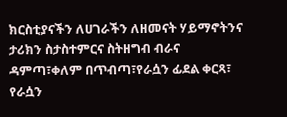ክርስቲያናችን ለሀገራችን ለዘመናት ሃይማኖትንና ታሪክን ስታስተምርና ስትዘግብ ብራና ዳምጣ፣ቀለም በጥብጣ፣የራሷን ፊደል ቀርጻ፣ የራሷን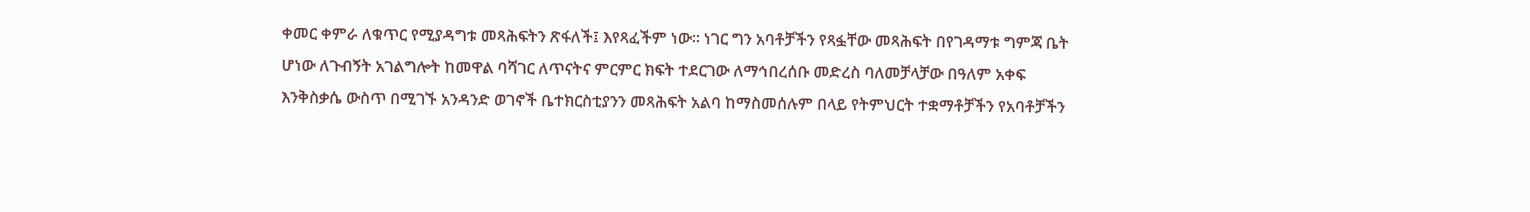ቀመር ቀምራ ለቁጥር የሚያዳግቱ መጻሕፍትን ጽፋለች፤ እየጻፈችም ነው። ነገር ግን አባቶቻችን የጻፏቸው መጻሕፍት በየገዳማቱ ግምጃ ቤት ሆነው ለጉብኝት አገልግሎት ከመዋል ባሻገር ለጥናትና ምርምር ክፍት ተደርገው ለማኅበረሰቡ መድረስ ባለመቻላቻው በዓለም አቀፍ እንቅስቃሴ ውስጥ በሚገኙ አንዳንድ ወገኖች ቤተክርስቲያንን መጻሕፍት አልባ ከማስመሰሉም በላይ የትምህርት ተቋማቶቻችን የአባቶቻችን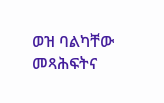ወዝ ባልካቸው መጻሕፍትና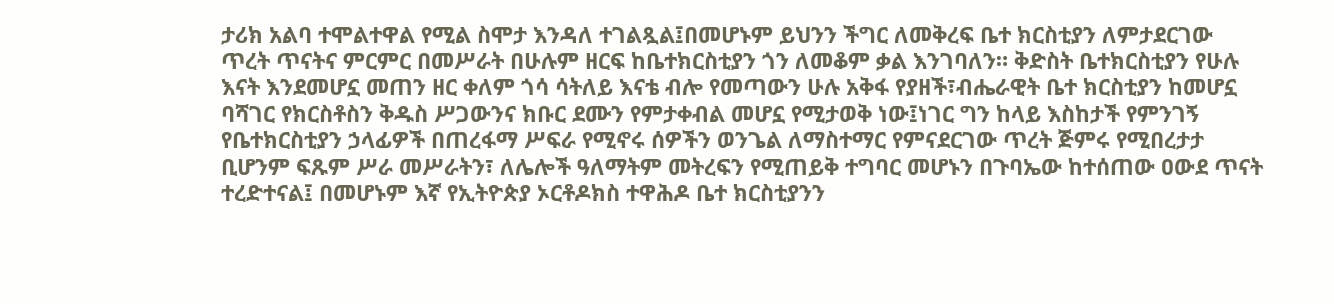ታሪክ አልባ ተሞልተዋል የሚል ስሞታ እንዳለ ተገልጿል፤በመሆኑም ይህንን ችግር ለመቅረፍ ቤተ ክርስቲያን ለምታደርገው ጥረት ጥናትና ምርምር በመሥራት በሁሉም ዘርፍ ከቤተክርስቲያን ጎን ለመቆም ቃል እንገባለን። ቅድስት ቤተክርስቲያን የሁሉ እናት እንደመሆኗ መጠን ዘር ቀለም ጎሳ ሳትለይ እናቴ ብሎ የመጣውን ሁሉ አቅፋ የያዘች፣ብሔራዊት ቤተ ክርስቲያን ከመሆኗ ባሻገር የክርስቶስን ቅዱስ ሥጋውንና ክቡር ደሙን የምታቀብል መሆኗ የሚታወቅ ነው፤ነገር ግን ከላይ እስከታች የምንገኝ የቤተክርስቲያን ኃላፊዎች በጠረፋማ ሥፍራ የሚኖሩ ሰዎችን ወንጌል ለማስተማር የምናደርገው ጥረት ጅምሩ የሚበረታታ ቢሆንም ፍጹም ሥራ መሥራትን፣ ለሌሎች ዓለማትም መትረፍን የሚጠይቅ ተግባር መሆኑን በጉባኤው ከተሰጠው ዐውደ ጥናት ተረድተናል፤ በመሆኑም እኛ የኢትዮጵያ ኦርቶዶክስ ተዋሕዶ ቤተ ክርስቲያንን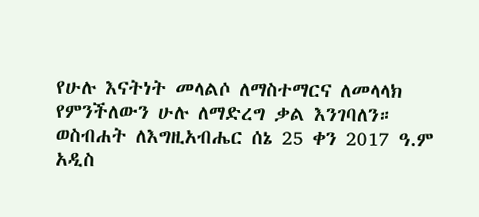የሁሉ እናትነት መላልሶ ለማስተማርና ለመላላክ የምንችለውን ሁሉ ለማድረግ ቃል እንገባለን። ወስብሐት ለእግዚአብሔር ሰኔ 25 ቀን 2017 ዓ.ም አዲስ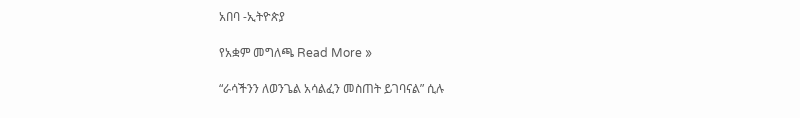አበባ -ኢትዮጵያ

የአቋም መግለጫ Read More »

“ራሳችንን ለወንጌል አሳልፈን መስጠት ይገባናል” ሲሉ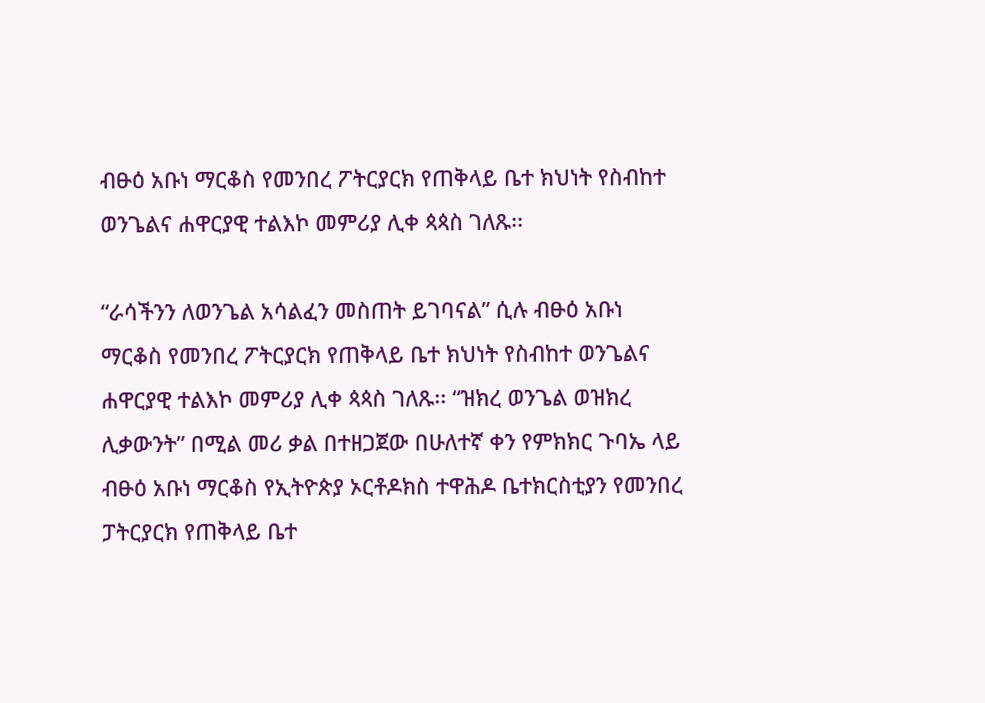ብፁዕ አቡነ ማርቆስ የመንበረ ፖትርያርክ የጠቅላይ ቤተ ክህነት የስብከተ ወንጌልና ሐዋርያዊ ተልእኮ መምሪያ ሊቀ ጳጳስ ገለጹ፡፡

“ራሳችንን ለወንጌል አሳልፈን መስጠት ይገባናል” ሲሉ ብፁዕ አቡነ ማርቆስ የመንበረ ፖትርያርክ የጠቅላይ ቤተ ክህነት የስብከተ ወንጌልና ሐዋርያዊ ተልእኮ መምሪያ ሊቀ ጳጳስ ገለጹ፡፡ “ዝክረ ወንጌል ወዝክረ ሊቃውንት” በሚል መሪ ቃል በተዘጋጀው በሁለተኛ ቀን የምክክር ጉባኤ ላይ ብፁዕ አቡነ ማርቆስ የኢትዮጵያ ኦርቶዶክስ ተዋሕዶ ቤተክርስቲያን የመንበረ ፓትርያርክ የጠቅላይ ቤተ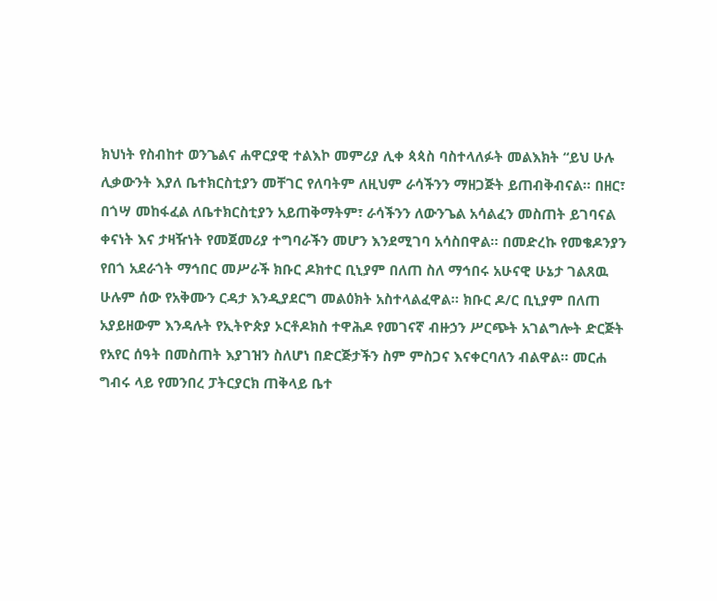ክህነት የስብከተ ወንጌልና ሐዋርያዊ ተልእኮ መምሪያ ሊቀ ጳጳስ ባስተላለፉት መልእክት “ይህ ሁሉ ሊቃውንት እያለ ቤተክርስቲያን መቸገር የለባትም ለዚህም ራሳችንን ማዘጋጅት ይጠብቅብናል፡፡ በዘር፣ በጎሣ መከፋፈል ለቤተክርስቲያን አይጠቅማትም፣ ራሳችንን ለውንጌል አሳልፈን መስጠት ይገባናል ቀናነት እና ታዛዥነት የመጀመሪያ ተግባራችን መሆን እንደሚገባ አሳስበዋል፡፡ በመድረኩ የመቄዶንያን የበጎ አደራጎት ማኅበር መሥራች ክቡር ዶክተር ቢኒያም በለጠ ስለ ማኅበሩ አሁናዊ ሁኔታ ገልጸዉ ሁሉም ሰው የአቅሙን ርዳታ እንዲያደርግ መልዕክት አስተላልፈዋል፡፡ ክቡር ዶ/ር ቢኒያም በለጠ አያይዘውም እንዳሉት የኢትዮጵያ ኦርቶዶክስ ተዋሕዶ የመገናኛ ብዙኃን ሥርጭት አገልግሎት ድርጅት የአየር ሰዓት በመስጠት እያገዝን ስለሆነ በድርጅታችን ስም ምስጋና እናቀርባለን ብልዋል፡፡ መርሐ ግብሩ ላይ የመንበረ ፓትርያርክ ጠቅላይ ቤተ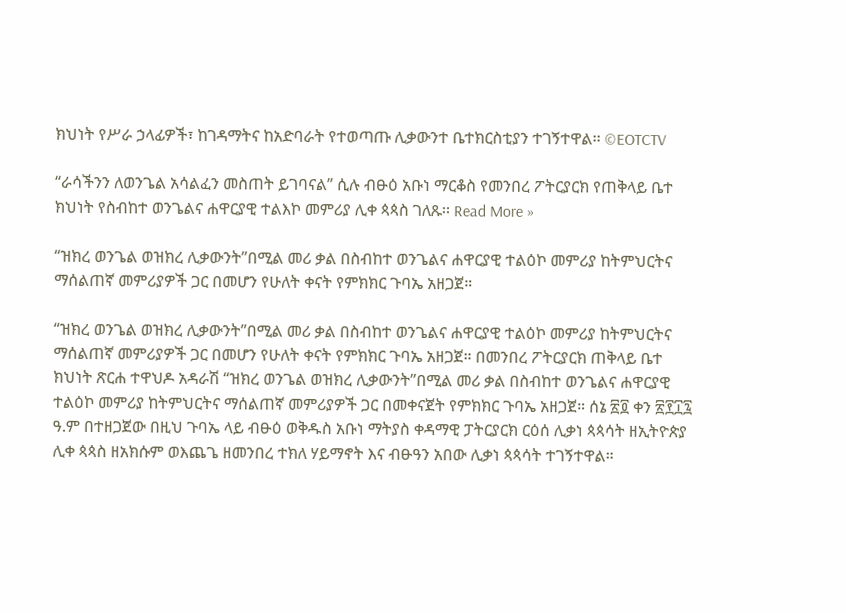ክህነት የሥራ ኃላፊዎች፣ ከገዳማትና ከአድባራት የተወጣጡ ሊቃውንተ ቤተክርስቲያን ተገኝተዋል፡፡ ©EOTCTV

“ራሳችንን ለወንጌል አሳልፈን መስጠት ይገባናል” ሲሉ ብፁዕ አቡነ ማርቆስ የመንበረ ፖትርያርክ የጠቅላይ ቤተ ክህነት የስብከተ ወንጌልና ሐዋርያዊ ተልእኮ መምሪያ ሊቀ ጳጳስ ገለጹ፡፡ Read More »

“ዝክረ ወንጌል ወዝክረ ሊቃውንት”በሚል መሪ ቃል በስብከተ ወንጌልና ሐዋርያዊ ተልዕኮ መምሪያ ከትምህርትና ማሰልጠኛ መምሪያዎች ጋር በመሆን የሁለት ቀናት የምክክር ጉባኤ አዘጋጀ።

“ዝክረ ወንጌል ወዝክረ ሊቃውንት”በሚል መሪ ቃል በስብከተ ወንጌልና ሐዋርያዊ ተልዕኮ መምሪያ ከትምህርትና ማሰልጠኛ መምሪያዎች ጋር በመሆን የሁለት ቀናት የምክክር ጉባኤ አዘጋጀ። በመንበረ ፖትርያርክ ጠቅላይ ቤተ ክህነት ጽርሐ ተዋህዶ አዳራሽ “ዝክረ ወንጌል ወዝክረ ሊቃውንት”በሚል መሪ ቃል በስብከተ ወንጌልና ሐዋርያዊ ተልዕኮ መምሪያ ከትምህርትና ማሰልጠኛ መምሪያዎች ጋር በመቀናጀት የምክክር ጉባኤ አዘጋጀ። ሰኔ ፳፬ ቀን ፳፻፲፯ ዓ.ም በተዘጋጀው በዚህ ጉባኤ ላይ ብፁዕ ወቅዱስ አቡነ ማትያስ ቀዳማዊ ፓትርያርክ ርዕሰ ሊቃነ ጳጳሳት ዘኢትዮጵያ ሊቀ ጳጳስ ዘአክሱም ወእጨጌ ዘመንበረ ተክለ ሃይማኖት እና ብፁዓን አበው ሊቃነ ጳጳሳት ተገኝተዋል።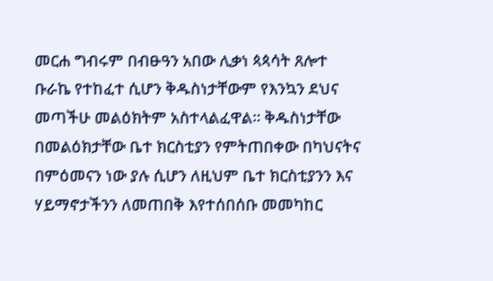መርሐ ግብሩም በብፁዓን አበው ሊቃነ ጳጳሳት ጸሎተ ቡራኬ የተከፈተ ሲሆን ቅዱስነታቸውም የእንኳን ደህና መጣችሁ መልዕክትም አስተላልፈዋል። ቅዱስነታቸው በመልዕክታቸው ቤተ ክርስቲያን የምትጠበቀው በካህናትና በምዕመናን ነው ያሉ ሲሆን ለዚህም ቤተ ክርስቲያንን እና ሃይማኖታችንን ለመጠበቅ እየተሰበሰቡ መመካከር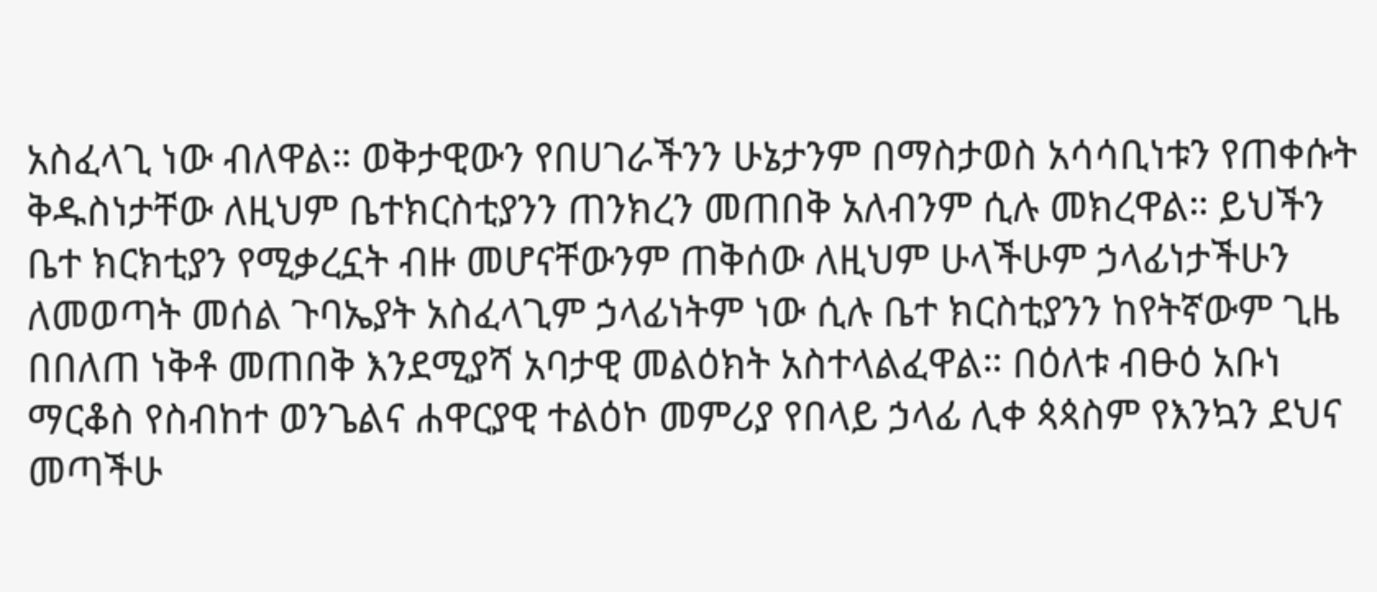አስፈላጊ ነው ብለዋል። ወቅታዊውን የበሀገራችንን ሁኔታንም በማስታወስ አሳሳቢነቱን የጠቀሱት ቅዱስነታቸው ለዚህም ቤተክርስቲያንን ጠንክረን መጠበቅ አለብንም ሲሉ መክረዋል። ይህችን ቤተ ክርክቲያን የሚቃረኗት ብዙ መሆናቸውንም ጠቅሰው ለዚህም ሁላችሁም ኃላፊነታችሁን ለመወጣት መሰል ጉባኤያት አስፈላጊም ኃላፊነትም ነው ሲሉ ቤተ ክርስቲያንን ከየትኛውም ጊዜ በበለጠ ነቅቶ መጠበቅ እንደሚያሻ አባታዊ መልዕክት አስተላልፈዋል። በዕለቱ ብፁዕ አቡነ ማርቆስ የስብከተ ወንጌልና ሐዋርያዊ ተልዕኮ መምሪያ የበላይ ኃላፊ ሊቀ ጳጳስም የእንኳን ደህና መጣችሁ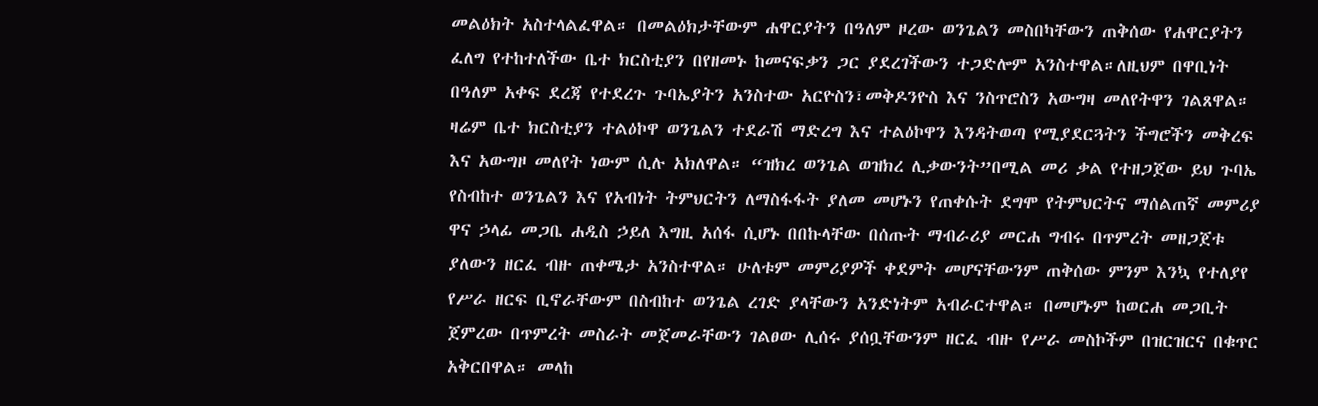መልዕክት አስተላልፈዋል። በመልዕክታቸውም ሐዋርያትን በዓለም ዞረው ወንጌልን መስበካቸውን ጠቅሰው የሐዋርያትን ፈለግ የተከተለችው ቤተ ክርስቲያን በየዘመኑ ከመናፍቃን ጋር ያደረገችውን ተጋድሎም አንስተዋል።ለዚህም በዋቢነት በዓለም አቀፍ ደረጃ የተደረጉ ጉባኤያትን አንስተው አርዮስን፣መቅዶንዮስ እና ንስጥሮስን አውግዛ መለየትዋን ገልጸዋል። ዛሬም ቤተ ክርስቲያን ተልዕኮዋ ወንጌልን ተደራሽ ማድረግ እና ተልዕኮዋን እንዳትወጣ የሚያደርጓትን ችግሮችን መቅረፍ እና አውግዞ መለየት ነውም ሲሉ አክለዋል። “ዝክረ ወንጌል ወዝክረ ሊቃውንት”በሚል መሪ ቃል የተዘጋጀው ይህ ጉባኤ የስብከተ ወንጌልን እና የአብነት ትምህርትን ለማስፋፋት ያለመ መሆኑን የጠቀሱት ደግሞ የትምህርትና ማሰልጠኛ መምሪያ ዋና ኃላፊ መጋቤ ሐዲስ ኃይለ እግዚ አሰፋ ሲሆኑ በበኩላቸው በሰጡት ማብራሪያ መርሐ ግብሩ በጥምረት መዘጋጀቱ ያለውን ዘርፈ ብዙ ጠቀሜታ አንስተዋል። ሁለቱም መምሪያዎች ቀደምት መሆናቸውንም ጠቅሰው ምንም እንኳ የተለያየ የሥራ ዘርፍ ቢኖራቸውም በስብከተ ወንጌል ረገድ ያላቸውን አንድነትም አብራርተዋል። በመሆኑም ከወርሐ መጋቢት ጀምረው በጥምረት መስራት መጀመራቸውን ገልፀው ሊሰሩ ያሰቧቸውንም ዘርፈ ብዙ የሥራ መስኮችም በዝርዝርና በቁጥር አቅርበዋል። መላከ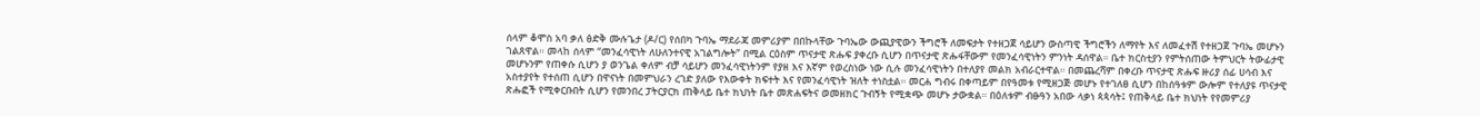ሰላም ቆሞስ አባ ቃለ ፅድቅ ሙሉጌታ (ዶ/ር) የሰበካ ጉባኤ ማደራጃ መምሪያም በበኩላቸው ጉባኤው ውጪያዊውን ችግሮች ለመፍታት የተዘጋጀ ሳይሆን ውስጣዊ ችግሮችን ለማየት እና ለመፈተሽ የተዘጋጀ ጉባኤ መሆኑን ገልጸዋል። መላከ ሰላም “መንፈሳዊነት ለሁለንተናዊ አገልግሎት” በሚል ርዕስም ጥናታዊ ጽሑፍ ያቀረቡ ሲሆን በጥናታዊ ጽሑፋቸውም የመንፈሳዊነትን ምንነት ዳሰዋል። ቤተ ክርስቲያን የምትሰጠው ትምህርት ትውፊታዊ መሆኑንም የጠቀሱ ሲሆን ያ ወንጌል ቀለም ብቻ ሳይሆን መንፈሳዊነትንም የያዘ እና እኛም የወረስነው ነው ሲሉ መንፈሳዊነትን በተለያየ መልክ አብራርተዋል። በመጨረሻም በቀረቡ ጥናታዊ ጽሑፍ ዙሪያ ሰፊ ሀሳብ እና አስተያየት የተሰጠ ሲሆን በዋናነት በመምህራን ረገድ ያለው የእውቀት ክፍተት እና የመንፈሳዊነት ዝለት ተነስቷል። መርሐ ግብሩ በቀጣይም በየዓመቱ የሚዘጋጅ መሆኑ የተገለፀ ሲሆን በከሰዓቱም ውሎም የተለያዩ ጥናታዊ ጽሑፎች የሚቀርቡበት ሲሆን የመንበረ ፓትርያርክ ጠቅላይ ቤተ ክህነት ቤተ መጽሐፍትና ወመዘክር ጉብኝት የሚቋጭ መሆኑ ታውቋል። በዕለቱም ብፁዓን አበው ላቃነ ጳጳሳት፤ የጠቅላይ ቤተ ክህነት የየመምሪያ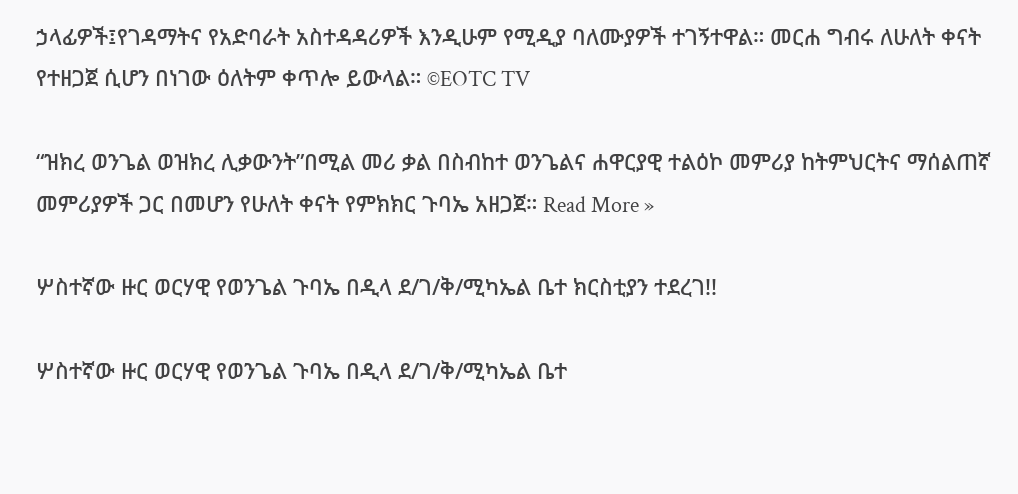ኃላፊዎች፤የገዳማትና የአድባራት አስተዳዳሪዎች እንዲሁም የሚዲያ ባለሙያዎች ተገኝተዋል። መርሐ ግብሩ ለሁለት ቀናት የተዘጋጀ ሲሆን በነገው ዕለትም ቀጥሎ ይውላል። ©EOTC TV

“ዝክረ ወንጌል ወዝክረ ሊቃውንት”በሚል መሪ ቃል በስብከተ ወንጌልና ሐዋርያዊ ተልዕኮ መምሪያ ከትምህርትና ማሰልጠኛ መምሪያዎች ጋር በመሆን የሁለት ቀናት የምክክር ጉባኤ አዘጋጀ። Read More »

ሦስተኛው ዙር ወርሃዊ የወንጌል ጉባኤ በዲላ ደ/ገ/ቅ/ሚካኤል ቤተ ክርስቲያን ተደረገ!!

ሦስተኛው ዙር ወርሃዊ የወንጌል ጉባኤ በዲላ ደ/ገ/ቅ/ሚካኤል ቤተ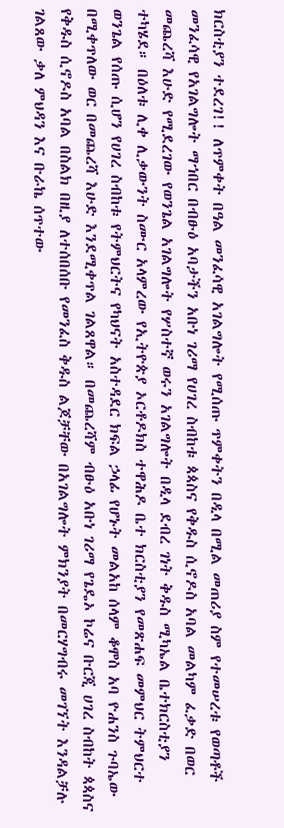ክርስቲያን ተደረገ!! ለጥምቀት በዓል መንፈሳዊ አገልግሎት የሚሰጡ ጥምቀትን በዲላ በሚል መጠሪያ ስም የተመሠረቱ የወጣቶች መንፈሳዊ የአገልግሎት ማኀበር በብፁዕ አባታችን አቡነ ገሪማ የሀገረ ስብከቱ ጳጳስና የቅዱስ ሲኖዶስ አባል መልካም ፈቃድ በወር መጨረሻ እሁድ የሚደረገው የወንጌል አገልግሎት የሦስተኛ ወሩን አገልግሎት በዲላ ደብረ ገነት ቅዱስ ሚካኤል ቤተክርስቲያን ተካሄደ። በዕለቱ ሊቀ ሊቃውንት ስሙር አላምረው የኢትዮጵያ ኦርቶዶክስ ተዋሕዶ ቤተ ክርስቲያን የመጽሐፍ መምህር ትምህርተ ወንጌል የሰጡ ሲሆን የሀገረ ስብከቱ የትምህርትና የካህናት አስተዳደር ክፍል ኃላፊ የሆኑት መልአከ ሰላም ቆሞስ አባ ዮሐንስ ጉባኤው በሚቀጥለው ወር በመጨረሻ እሁድ እንደሚቀጥል ገልጸዋል። በመጨረሻም ብፁዕ አቡነ ገሪማ የጌዴኦ ኮሬና ቡርጂ ሀገረ ስብከት ጳጳስና የቅዱስ ሲኖዶስ አባል በስልክ በዚያ ለተሰበሰቡ የመንፈስ ቅዱስ ልጆቻቸው በአገልግሎት ምክንያት በመርሃግብሩ መገኘት እንዳልቻሉ ገልጸው ቃለ ምህዳን እና ቡራኬ ሰጥተው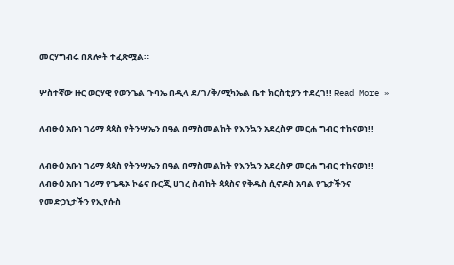መርሃግብሩ በጸሎት ተፈጽሟል።

ሦስተኛው ዙር ወርሃዊ የወንጌል ጉባኤ በዲላ ደ/ገ/ቅ/ሚካኤል ቤተ ክርስቲያን ተደረገ!! Read More »

ለብፁዕ አቡነ ገሪማ ጳጳስ የትንሣኤን በዓል በማስመልከት የእንኳን አደረስዎ መርሐ ግብር ተከናወነ!!

ለብፁዕ አቡነ ገሪማ ጳጳስ የትንሣኤን በዓል በማስመልከት የእንኳን አደረስዎ መርሐ ግብር ተከናወነ!! ለብፁዕ አቡነ ገሪማ የጌዴኦ ኮሬና ቡርጂ ሀገረ ስብከት ጳጳስና የቅዱስ ሲኖዶስ አባል የጌታችንና የመድኃኒታችን የኢየሱስ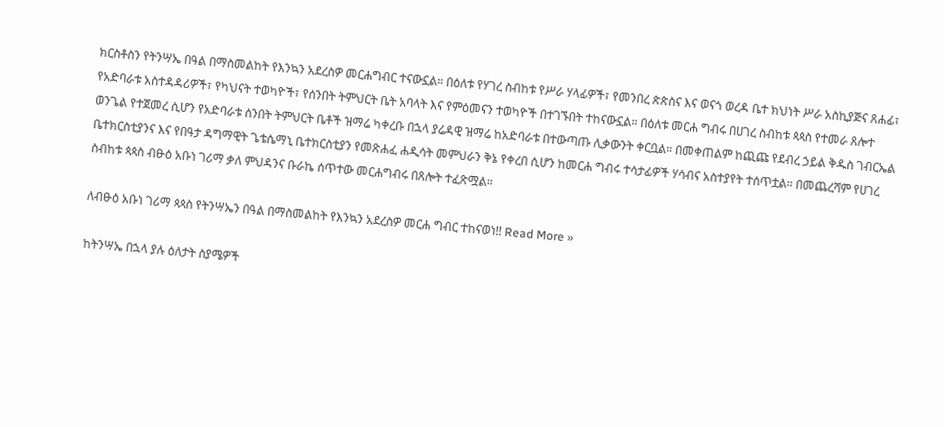ክርስቶስን የትንሣኤ በዓል በማስመልከት የእንኳን አደረስዎ መርሐግብር ተናውኗል። በዕለቱ የሃገረ ስብከቱ የሥራ ሃላፊዎች፣ የመንበረ ጵጵስና እና ወናጎ ወረዳ ቤተ ክህነት ሥራ አስኪያጅና ጸሐፊ፣ የአድባራቱ አስተዳዳሪዎች፣ የካህናት ተወካዮች፣ የሰንበት ትምህርት ቤት አባላት እና የምዕመናን ተወካዮች በተገኙበት ተከናውኗል። በዕለቱ መርሐ ግብሩ በሀገረ ስብከቱ ጳጳስ የተመራ ጸሎተ ወንጌል የተጀመረ ሲሆን የአድባራቱ ሰንበት ትምህርት ቤቶች ዝማሬ ካቀረቡ በኋላ ያሬዳዊ ዝማሬ ከአድባራቱ በተውጣጡ ሊቃውንት ቀርቧል። በመቀጠልም ከጪጩ የደብረ ኃይል ቅዱስ ገብርኤል ቤተክርስቲያንና እና የበዓታ ዳግማዊት ጌቴሴማኒ ቤተክርስቲያን የመጽሐፈ ሐዲሳት መምህራን ቅኔ የቀረበ ሲሆን ከመርሐ ግብሩ ተሳታፊዎች ሃሳብና አስተያየት ተሰጥቷል። በመጨረሻም የሀገረ ስብከቱ ጳጳስ ብፁዕ አቡነ ገሪማ ቃለ ምህዳንና ቡራኬ ሰጥተው መርሐግብሩ በጸሎት ተፈጽሟል።

ለብፁዕ አቡነ ገሪማ ጳጳስ የትንሣኤን በዓል በማስመልከት የእንኳን አደረስዎ መርሐ ግብር ተከናወነ!! Read More »

ከትንሣኤ በኋላ ያሉ ዕለታት ስያሜዎች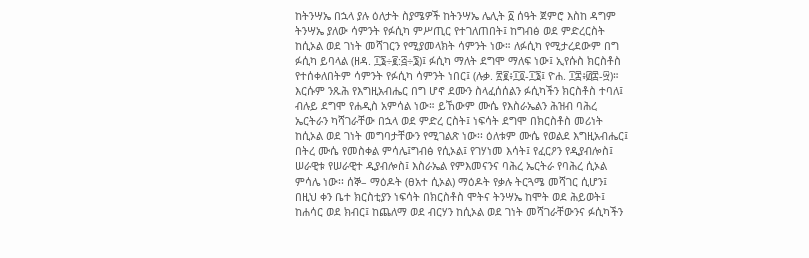ከትንሣኤ በኋላ ያሉ ዕለታት ስያሜዎች ከትንሣኤ ሌሊት ፩ ሰዓት ጀምሮ እስከ ዳግም ትንሣኤ ያለው ሳምንት የፉሲካ ምሥጢር የተገለጠበት፤ ከግብፅ ወደ ምድረርስት ከሲኦል ወደ ገነት መሻገርን የሚያመላክት ሳምንት ነው። ለፉሲካ የሚታረደውም በግ ፉሲካ ይባላል (ዘዳ. ፲፮÷፪:፭÷፮)፤ ፉሲካ ማለት ደግሞ ማለፍ ነው፤ ኢየሱስ ክርስቶስ የተሰቀለበትም ሳምንት የፉሲካ ሳምንት ነበር፤ (ሉቃ. ፳፪፥፲፬-፲፮፤ ዮሐ. ፲፰፥፴፰-፵)። እርሱም ንጹሕ የእግዚአብሔር በግ ሆኖ ደሙን ስላፈሰሰልን ፉሲካችን ክርስቶስ ተባለ፤ ብሉይ ደግሞ የሐዲስ አምሳል ነው። ይኸውም ሙሴ የእስራኤልን ሕዝብ ባሕረ ኤርትራን ካሻገራቸው በኋላ ወደ ምድረ ርስት፤ ነፍሳት ደግሞ በክርስቶስ መሪነት ከሲኦል ወደ ገነት መግባታቸውን የሚገልጽ ነው፡፡ ዕለቱም ሙሴ የወልደ እግዚአብሔር፤ በትረ ሙሴ የመስቀል ምሳሌ፤ግብፅ የሲኦል፤ የገሃነመ እሳት፤ የፈርዖን የዲያብሎስ፤ ሠራዊቱ የሠራዊተ ዲያብሎስ፤ እስራኤል የምእመናንና ባሕረ ኤርትራ የባሕረ ሲኦል ምሳሌ ነው፡፡ ሰኞ– ማዕዶት (ፀአተ ሲኦል) ማዕዶት የቃሉ ትርጓሜ መሻገር ሲሆን፤ በዚህ ቀን ቤተ ክርስቲያን ነፍሳት በክርስቶስ ሞትና ትንሣኤ ከሞት ወደ ሕይወት፤ ከሐሳር ወደ ክብር፤ ከጨለማ ወደ ብርሃን ከሲኦል ወደ ገነት መሻገራቸውንና ፉሲካችን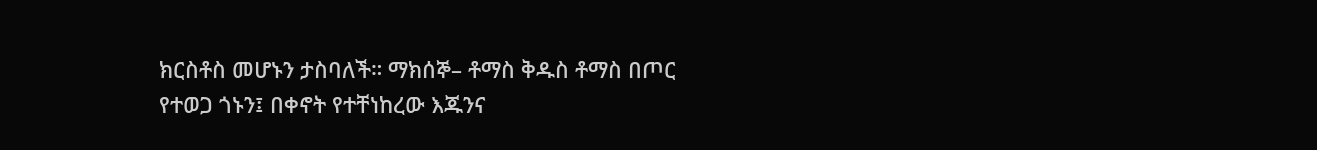ክርስቶስ መሆኑን ታስባለች። ማክሰኞ– ቶማስ ቅዱስ ቶማስ በጦር የተወጋ ጎኑን፤ በቀኖት የተቸነከረው እጁንና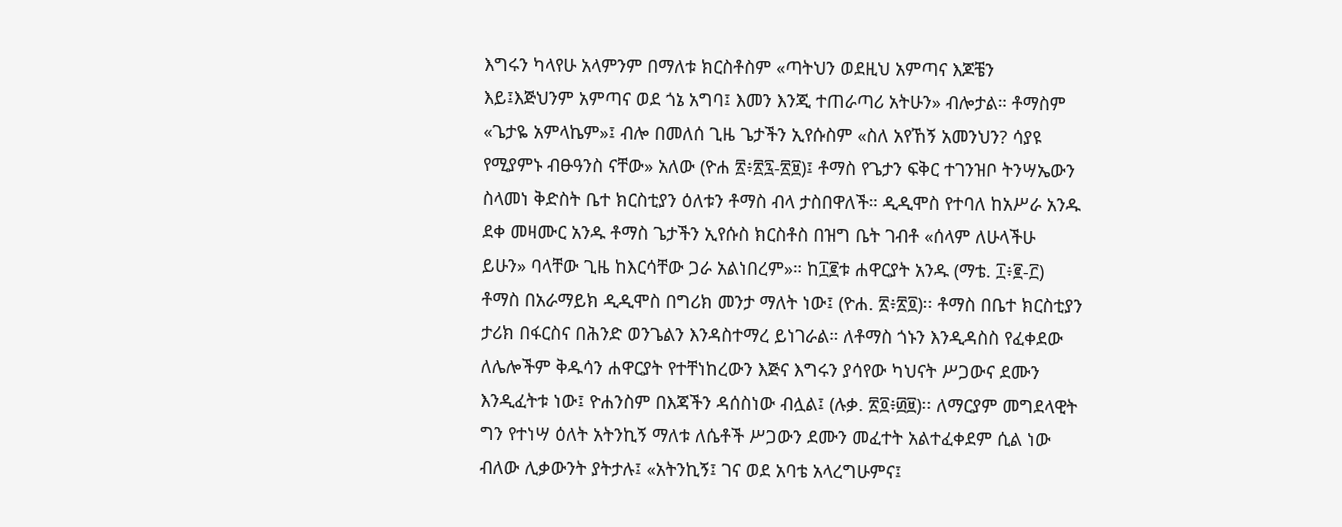እግሩን ካላየሁ አላምንም በማለቱ ክርስቶስም «ጣትህን ወደዚህ አምጣና እጆቼን እይ፤እጅህንም አምጣና ወደ ጎኔ አግባ፤ እመን እንጂ ተጠራጣሪ አትሁን» ብሎታል። ቶማስም «ጌታዬ አምላኬም»፤ ብሎ በመለሰ ጊዜ ጌታችን ኢየሱስም «ስለ አየኸኝ አመንህን? ሳያዩ የሚያምኑ ብፁዓንስ ናቸው» አለው (ዮሐ ፳፥፳፯-፳፱)፤ ቶማስ የጌታን ፍቅር ተገንዝቦ ትንሣኤውን ስላመነ ቅድስት ቤተ ክርስቲያን ዕለቱን ቶማስ ብላ ታስበዋለች። ዲዲሞስ የተባለ ከአሥራ አንዱ ደቀ መዛሙር አንዱ ቶማስ ጌታችን ኢየሱስ ክርስቶስ በዝግ ቤት ገብቶ «ሰላም ለሁላችሁ ይሁን» ባላቸው ጊዜ ከእርሳቸው ጋራ አልነበረም»። ከ፲፪ቱ ሐዋርያት አንዱ (ማቴ. ፲፥፪-፫) ቶማስ በአራማይክ ዲዲሞስ በግሪክ መንታ ማለት ነው፤ (ዮሐ. ፳፥፳፬)፡፡ ቶማስ በቤተ ክርስቲያን ታሪክ በፋርስና በሕንድ ወንጌልን እንዳስተማረ ይነገራል። ለቶማስ ጎኑን እንዲዳስስ የፈቀደው ለሌሎችም ቅዱሳን ሐዋርያት የተቸነከረውን እጅና እግሩን ያሳየው ካህናት ሥጋውና ደሙን እንዲፈትቱ ነው፤ ዮሐንስም በእጃችን ዳሰስነው ብሏል፤ (ሉቃ. ፳፬፥፴፱)፡፡ ለማርያም መግደላዊት ግን የተነሣ ዕለት አትንኪኝ ማለቱ ለሴቶች ሥጋውን ደሙን መፈተት አልተፈቀደም ሲል ነው ብለው ሊቃውንት ያትታሉ፤ «አትንኪኝ፤ ገና ወደ አባቴ አላረግሁምና፤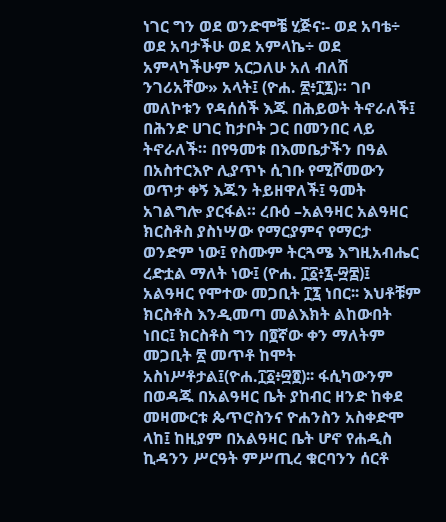ነገር ግን ወደ ወንድሞቼ ሂጅና፡- ወደ አባቴ÷ ወደ አባታችሁ ወደ አምላኬ÷ ወደ አምላካችሁም አርጋለሁ አለ ብለሽ ንገሪአቸው» አላት፤ (ዮሐ. ፳፥፲፯)። ገቦ መለኮቱን የዳሰሰች እጁ በሕይወት ትኖራለች፤ በሕንድ ሀገር ከታቦት ጋር በመንበር ላይ ትኖራለች። በየዓመቱ በእመቤታችን በዓል በአስተርእዮ ሊያጥኑ ሲገቡ የሚሾመውን ወጥታ ቀኝ እጁን ትይዘዋለች፤ ዓመት አገልግሎ ያርፋል። ረቡዕ –አልዓዛር አልዓዛር ክርስቶስ ያስነሣው የማርያምና የማርታ ወንድም ነው፤ የስሙም ትርጓሜ እግዚአብሔር ረድቷል ማለት ነው፤ (ዮሐ. ፲፩፥፯-፵፰)፤ አልዓዛር የሞተው መጋቢት ፲፯ ነበር፡፡ እህቶቹም ክርስቶስ እንዲመጣ መልእክት ልከውበት ነበር፤ ክርስቶስ ግን በ፬ኛው ቀን ማለትም መጋቢት ፳ መጥቶ ከሞት አስነሥቶታል፤(ዮሐ.፲፩፥፵፬)፡፡ ፋሲካውንም በወዳጁ በአልዓዛር ቤት ያከብር ዘንድ ከቀደ መዛሙርቱ ጴጥሮስንና ዮሐንስን አስቀድሞ ላከ፤ ከዚያም በአልዓዛር ቤት ሆኖ የሐዲስ ኪዳንን ሥርዓት ምሥጢረ ቁርባንን ሰርቶ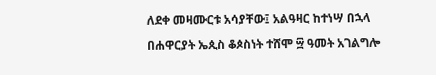ለደቀ መዛሙርቱ አሳያቸው፤ አልዓዛር ከተነሣ በኋላ በሐዋርያት ኤጲስ ቆጶስነት ተሸሞ ፵ ዓመት አገልግሎ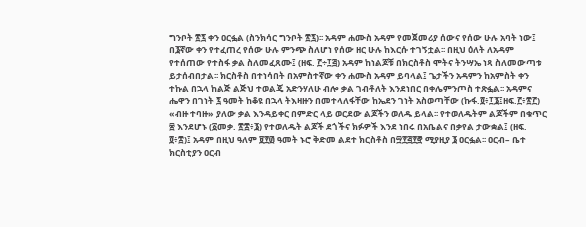ግንቦት ፳፯ ቀን ዐርፏል (ስንክሳር ግንቦት ፳፯)፡፡ አዳም ሐሙስ አዳም የመጀመሪያ ሰውና የሰው ሁሉ አባት ነው፤ በ፮ኛው ቀን የተፈጠረ የሰው ሁሉ ምንጭ ስለሆነ የሰው ዘር ሁሉ ከእርሱ ተገኝቷል፡፡ በዚህ ዕለት ለአዳም የተሰጠው የተስፋ ቃል ስለመፈጸሙ፤ (ዘፍ. ፫÷፲፭) አዳም ከነልጆቹ በክርስቶስ ሞትና ትንሣኤ ነጻ ስለመውጣቱ ይታሰብበታል፡፡ ክርስቶስ በተነሳበት በአምስተኛው ቀን ሐሙስ አዳም ይባላል፤ ጌታችን አዳምን ከአምስት ቀን ተኩል በኋላ ከልጅ ልጅህ ተወልጄ አድንሃለሁ ብሎ ቃል ገብቶለት እንደነበር በቀሌምንጦስ ተጽፏል፡፡ አዳምና ሔዋን በገነት ፯ ዓመት ከቆዩ በኋላ ትእዛዙን በመተላለፋቸው ከኤደን ገነት አስወጣቸው (ኩፋ.፬፥፲፮፤ዘፍ.፫፥፳፫) «ብዙ ተባዙ» ያለው ቃል እንዳይቀር በምድር ላይ ወርደው ልጆችን ወለዱ ይላል፡፡ የተወለዱትም ልጆችም በቁጥር ፷ እንደሆኑ (፩መቃ. ፳፰፥፮) የተወለዱት ልጆች ደጎችና ክፉዎች እንደ ነበሩ በአቤልና በቃየል ታውቋል፤ (ዘፍ. ፬፥፰)፤ አዳም በዚህ ዓለም ፱፻፴ ዓመት ኑሮ ቅድመ ልደተ ክርስቶስ በ፵፻፭፻፸ ሚያዚያ ፮ ዐርፏል፡፡ ዐርብ– ቤተ ክርስቲያን ዐርብ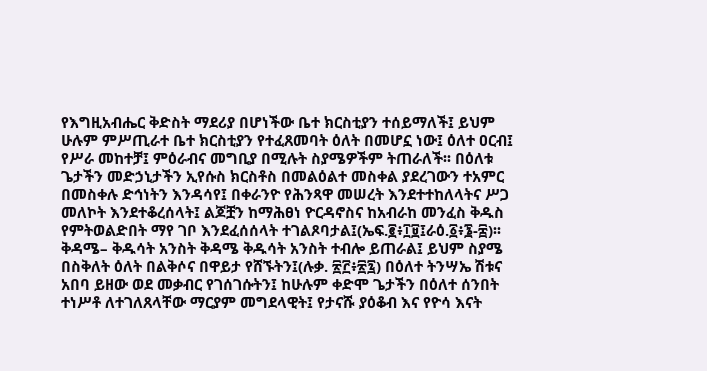የእግዚአብሔር ቅድስት ማደሪያ በሆነችው ቤተ ክርስቲያን ተሰይማለች፤ ይህም ሁሉም ምሥጢራተ ቤተ ክርስቲያን የተፈጸመባት ዕለት በመሆኗ ነው፤ ዕለተ ዐርብ፤ የሥራ መከተቻ፤ ምዕራብና መግቢያ በሚሉት ስያሜዎችም ትጠራለች፡፡ በዕለቱ ጌታችን መድኃኒታችን ኢየሱስ ክርስቶስ በመልዕልተ መስቀል ያደረገውን ተአምር በመስቀሉ ድኅነትን እንዳሳየ፤ በቀራንዮ የሕንጻዋ መሠረት እንደተተከለላትና ሥጋ መለኮት እንደተቆረሰላት፤ ልጆቿን ከማሕፀነ ዮርዳኖስና ከአብራከ መንፈስ ቅዱስ የምትወልድበት ማየ ገቦ እንደፈሰሰላት ተገልጾባታል፤(ኤፍ.፪፥፲፱፤ራዕ.፩፥፮-፰)፡፡ ቅዳሜ– ቅዱሳት አንስት ቅዳሜ ቅዱሳት አንስት ተብሎ ይጠራል፤ ይህም ስያሜ በስቅለት ዕለት በልቅሶና በዋይታ የሸኙትን፤(ሉቃ. ፳፫፥፳፯) በዕለተ ትንሣኤ ሽቱና አበባ ይዘው ወደ መቃብር የገሰገሱትን፤ ከሁሉም ቀድሞ ጌታችን በዕለተ ሰንበት ተነሥቶ ለተገለጸላቸው ማርያም መግደላዊት፤ የታናሹ ያዕቆብ እና የዮሳ እናት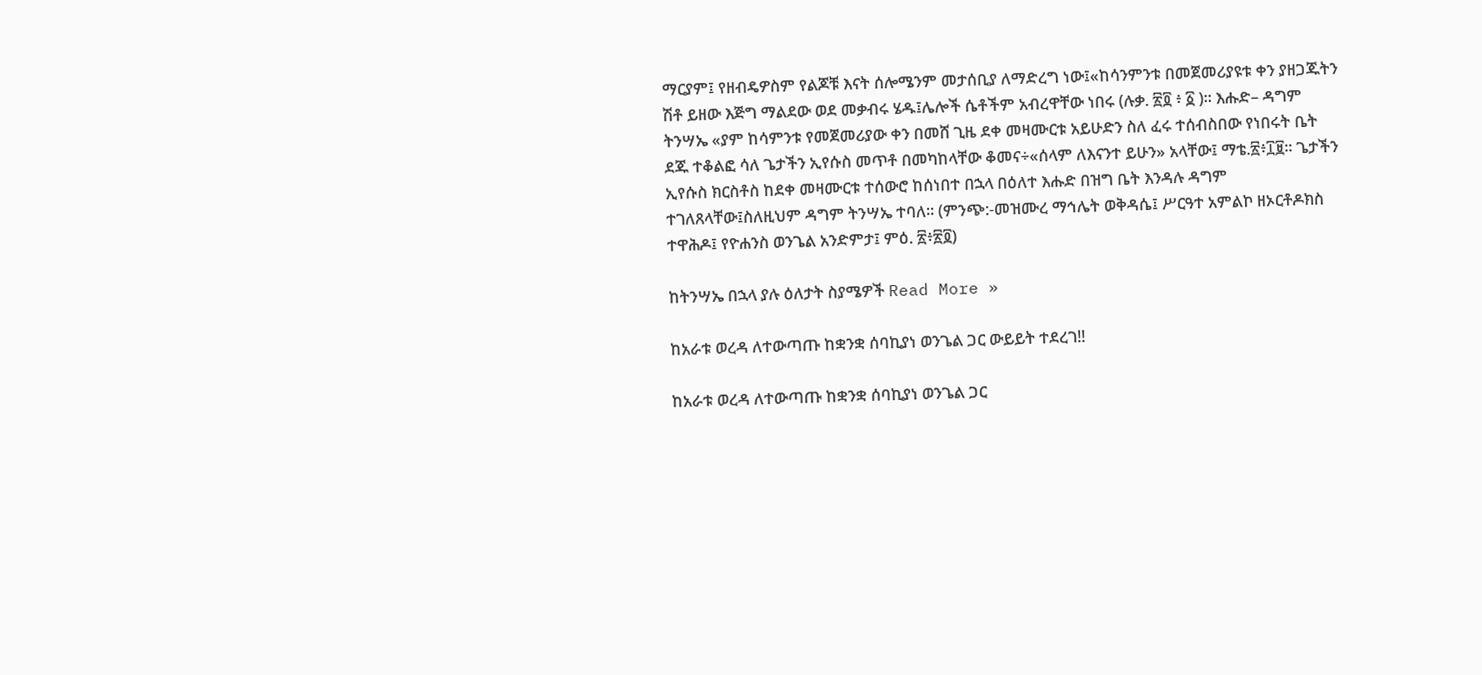ማርያም፤ የዘብዴዎስም የልጆቹ እናት ሰሎሜንም መታሰቢያ ለማድረግ ነው፤«ከሳንምንቱ በመጀመሪያዩቱ ቀን ያዘጋጁትን ሽቶ ይዘው እጅግ ማልደው ወደ መቃብሩ ሄዱ፤ሌሎች ሴቶችም አብረዋቸው ነበሩ (ሉቃ. ፳፬ ፥ ፩ )፡፡ እሑድ– ዳግም ትንሣኤ «ያም ከሳምንቱ የመጀመሪያው ቀን በመሸ ጊዜ ደቀ መዛሙርቱ አይሁድን ስለ ፈሩ ተሰብስበው የነበሩት ቤት ደጁ ተቆልፎ ሳለ ጌታችን ኢየሱስ መጥቶ በመካከላቸው ቆመና÷«ሰላም ለእናንተ ይሁን» አላቸው፤ ማቴ.፳፥፲፱፡፡ ጌታችን ኢየሱስ ክርስቶስ ከደቀ መዛሙርቱ ተሰውሮ ከሰነበተ በኋላ በዕለተ እሑድ በዝግ ቤት እንዳሉ ዳግም ተገለጸላቸው፤ስለዚህም ዳግም ትንሣኤ ተባለ፡፡ (ምንጭ:-መዝሙረ ማኅሌት ወቅዳሴ፤ ሥርዓተ አምልኮ ዘኦርቶዶክስ ተዋሕዶ፤ የዮሐንስ ወንጌል አንድምታ፤ ምዕ. ፳፥፳፬)

ከትንሣኤ በኋላ ያሉ ዕለታት ስያሜዎች Read More »

ከአራቱ ወረዳ ለተውጣጡ ከቋንቋ ሰባኪያነ ወንጌል ጋር ውይይት ተደረገ!!

ከአራቱ ወረዳ ለተውጣጡ ከቋንቋ ሰባኪያነ ወንጌል ጋር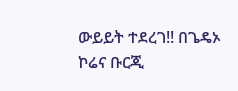ውይይት ተደረገ!! በጌዴኦ ኮሬና ቡርጂ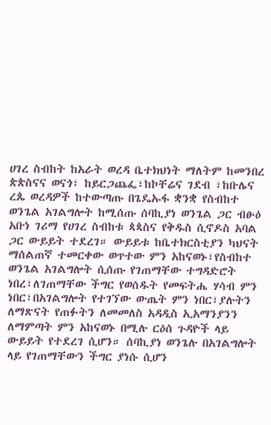ሀገረ ስብከት ከአራት ወረዳ ቤተክህነት ማለትም ከመንበረ ጵጵስናና ወናጎ፣ ከይርጋጨፌ፣ከኮቸሬና ገደብ ፣ከቡሌና ረጴ ወረዳዎች ከተውጣጡ በጌዴኡፋ ቋንቋ የስብከተ ወንጌል አገልግሎት ከሚሰጡ ሰባኪያነ ወንጌል ጋር ብፁዕ አቡነ ገሪማ የሀገረ ስብከቱ ጳጳስና የቅዱስ ሲኖዶስ አባል ጋር ውይይት ተደረገ። ውይይቱ ከቤተክርስቲያን ካህናት ማሰልጠኛ ተመርቀው ወጥተው ምን አከናወኑ፣የስብከተ ወንጌል አገልግሎት ሲሰጡ የገጠማቸው ተግዳድሮት ነበረ፣ለገጠማቸው ችግር የወሰዱት የመፍትሔ ሃሳብ ምን ነበር፣በአገልግሎት የተገኘው ውጤት ምን ነበር፣ያሉትን ለማጽናት የጠፉትን ለመመለስ አዳዲስ ኢአማንያንን ለማምጣት ምን አከናወኑ በሚሉ ርዕሰ ጉዳዮች ላይ ውይይት የተደረገ ሲሆን። ሰባኪያነ ወንጌሉ በአገልግሎት ላይ የገጠማቸውን ችግር ያነሱ ሲሆን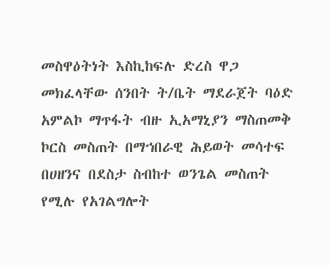መስዋዕትነት እስኪከፍሉ ድረስ ዋጋ መክፈላቸው ሰንበት ት/ቤት ማደራጀት ባዕድ አምልኮ ማጥፋት ብዙ ኢአማኒያን ማስጠመቅ ኮርስ መስጠት በማኀበራዊ ሕይወት መሳተፍ በሀዘንና በደስታ ስብከተ ወንጌል መስጠት የሚሉ የአገልግሎት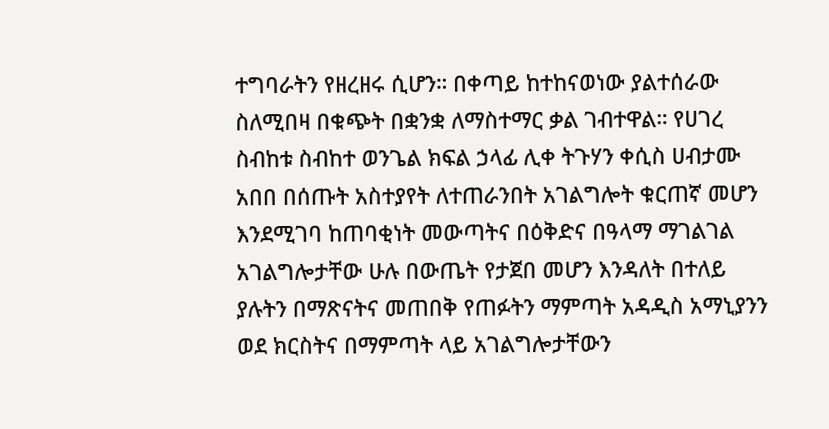ተግባራትን የዘረዘሩ ሲሆን። በቀጣይ ከተከናወነው ያልተሰራው ስለሚበዛ በቁጭት በቋንቋ ለማስተማር ቃል ገብተዋል። የሀገረ ስብከቱ ስብከተ ወንጌል ክፍል ኃላፊ ሊቀ ትጉሃን ቀሲስ ሀብታሙ አበበ በሰጡት አስተያየት ለተጠራንበት አገልግሎት ቁርጠኛ መሆን እንደሚገባ ከጠባቂነት መውጣትና በዕቅድና በዓላማ ማገልገል አገልግሎታቸው ሁሉ በውጤት የታጀበ መሆን እንዳለት በተለይ ያሉትን በማጽናትና መጠበቅ የጠፉትን ማምጣት አዳዲስ አማኒያንን ወደ ክርስትና በማምጣት ላይ አገልግሎታቸውን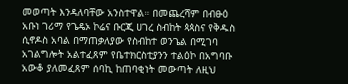መወጣት እንዳለባቸው አንስተዋል። በመጨረሻም በብፁዕ አቡነ ገሪማ የጌዴኦ ኮሬና ቡርጂ ሀገረ ስብከት ጳጳስና የቅዱስ ሲኖዶስ አባል በማጠቃለያው የስብከተ ወንጌል በሚገባ አገልግሎት አልተፈጸም የቤተክርስቲያንን ተልዕኮ በአግባቡ አውቆ ያለመፈጸም ሰባኪ ከጠባቂነት መውጣት ለዚህ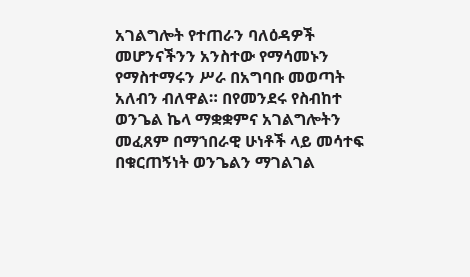አገልግሎት የተጠራን ባለዕዳዎች መሆንናችንን አንስተው የማሳመኑን የማስተማሩን ሥራ በአግባቡ መወጣት አለብን ብለዋል። በየመንደሩ የስብከተ ወንጌል ኬላ ማቋቋምና አገልግሎትን መፈጸም በማኀበራዊ ሁነቶች ላይ መሳተፍ በቁርጠኝነት ወንጌልን ማገልገል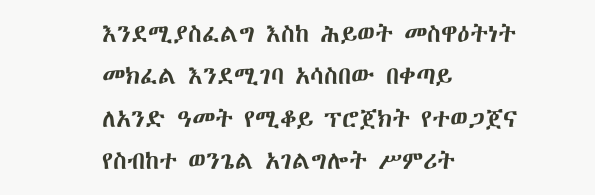እንደሚያስፈልግ እስከ ሕይወት መስዋዕትነት መክፈል እንደሚገባ አሳስበው በቀጣይ ለአንድ ዓመት የሚቆይ ፕሮጀክት የተወጋጀና የስብከተ ወንጌል አገልግሎት ሥምሪት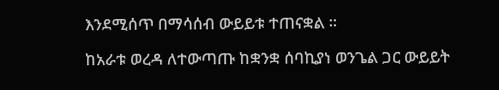እንደሚሰጥ በማሳሰብ ውይይቱ ተጠናቋል ።

ከአራቱ ወረዳ ለተውጣጡ ከቋንቋ ሰባኪያነ ወንጌል ጋር ውይይት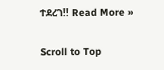ተደረገ!! Read More »

Scroll to Top